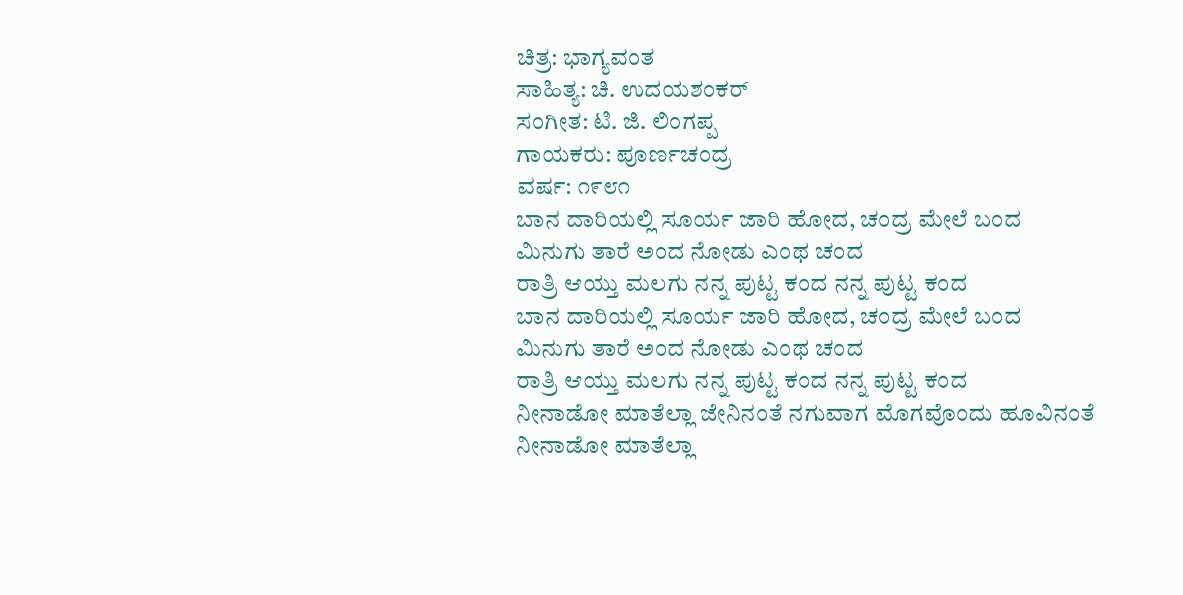ಚಿತ್ರ: ಭಾಗ್ಯವಂತ
ಸಾಹಿತ್ಯ: ಚಿ. ಉದಯಶಂಕರ್
ಸಂಗೀತ: ಟಿ. ಜಿ. ಲಿಂಗಪ್ಪ
ಗಾಯಕರು: ಪೂರ್ಣಚಂದ್ರ
ವರ್ಷ: ೧೯೮೧
ಬಾನ ದಾರಿಯಲ್ಲಿ ಸೂರ್ಯ ಜಾರಿ ಹೋದ, ಚಂದ್ರ ಮೇಲೆ ಬಂದ
ಮಿನುಗು ತಾರೆ ಅಂದ ನೋಡು ಎಂಥ ಚಂದ
ರಾತ್ರಿ ಆಯ್ತು ಮಲಗು ನನ್ನ ಪುಟ್ಟ ಕಂದ ನನ್ನ ಪುಟ್ಟ ಕಂದ
ಬಾನ ದಾರಿಯಲ್ಲಿ ಸೂರ್ಯ ಜಾರಿ ಹೋದ, ಚಂದ್ರ ಮೇಲೆ ಬಂದ
ಮಿನುಗು ತಾರೆ ಅಂದ ನೋಡು ಎಂಥ ಚಂದ
ರಾತ್ರಿ ಆಯ್ತು ಮಲಗು ನನ್ನ ಪುಟ್ಟ ಕಂದ ನನ್ನ ಪುಟ್ಟ ಕಂದ
ನೀನಾಡೋ ಮಾತೆಲ್ಲಾ ಜೇನಿನಂತೆ ನಗುವಾಗ ಮೊಗವೊಂದು ಹೂವಿನಂತೆ
ನೀನಾಡೋ ಮಾತೆಲ್ಲಾ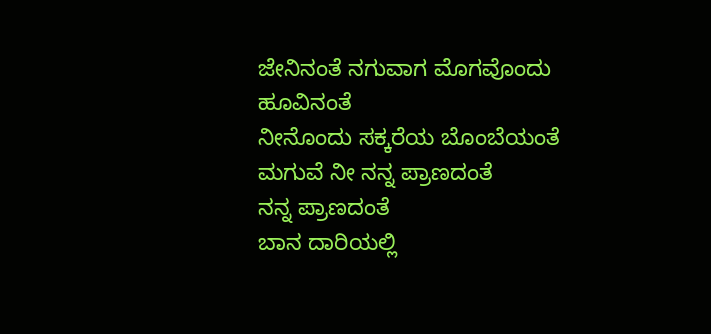ಜೇನಿನಂತೆ ನಗುವಾಗ ಮೊಗವೊಂದು ಹೂವಿನಂತೆ
ನೀನೊಂದು ಸಕ್ಕರೆಯ ಬೊಂಬೆಯಂತೆ ಮಗುವೆ ನೀ ನನ್ನ ಪ್ರಾಣದಂತೆ
ನನ್ನ ಪ್ರಾಣದಂತೆ
ಬಾನ ದಾರಿಯಲ್ಲಿ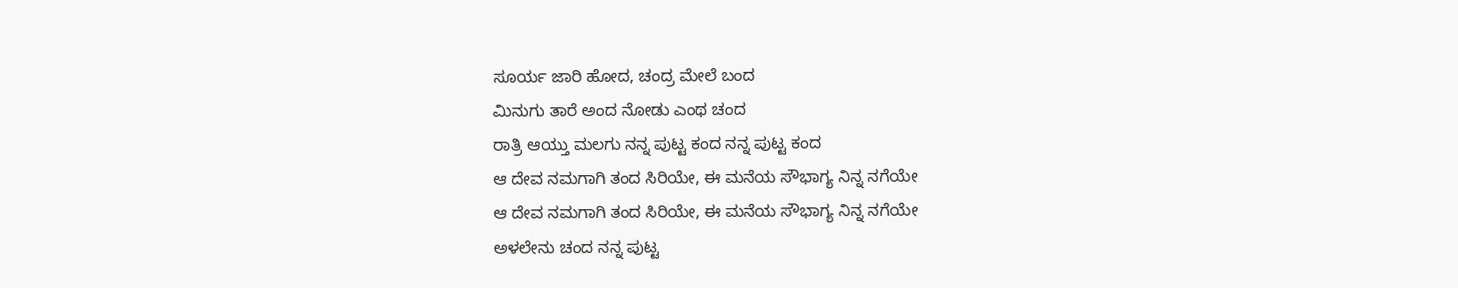ಸೂರ್ಯ ಜಾರಿ ಹೋದ, ಚಂದ್ರ ಮೇಲೆ ಬಂದ
ಮಿನುಗು ತಾರೆ ಅಂದ ನೋಡು ಎಂಥ ಚಂದ
ರಾತ್ರಿ ಆಯ್ತು ಮಲಗು ನನ್ನ ಪುಟ್ಟ ಕಂದ ನನ್ನ ಪುಟ್ಟ ಕಂದ
ಆ ದೇವ ನಮಗಾಗಿ ತಂದ ಸಿರಿಯೇ, ಈ ಮನೆಯ ಸೌಭಾಗ್ಯ ನಿನ್ನ ನಗೆಯೇ
ಆ ದೇವ ನಮಗಾಗಿ ತಂದ ಸಿರಿಯೇ, ಈ ಮನೆಯ ಸೌಭಾಗ್ಯ ನಿನ್ನ ನಗೆಯೇ
ಅಳಲೇನು ಚಂದ ನನ್ನ ಪುಟ್ಟ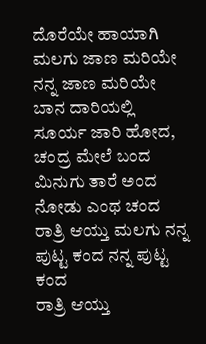ದೊರೆಯೇ ಹಾಯಾಗಿ ಮಲಗು ಜಾಣ ಮರಿಯೇ
ನನ್ನ ಜಾಣ ಮರಿಯೇ
ಬಾನ ದಾರಿಯಲ್ಲಿ ಸೂರ್ಯ ಜಾರಿ ಹೋದ, ಚಂದ್ರ ಮೇಲೆ ಬಂದ
ಮಿನುಗು ತಾರೆ ಅಂದ ನೋಡು ಎಂಥ ಚಂದ
ರಾತ್ರಿ ಆಯ್ತು ಮಲಗು ನನ್ನ ಪುಟ್ಟ ಕಂದ ನನ್ನ ಪುಟ್ಟ ಕಂದ
ರಾತ್ರಿ ಆಯ್ತು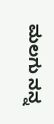ಮಲಗು ನನ್ನ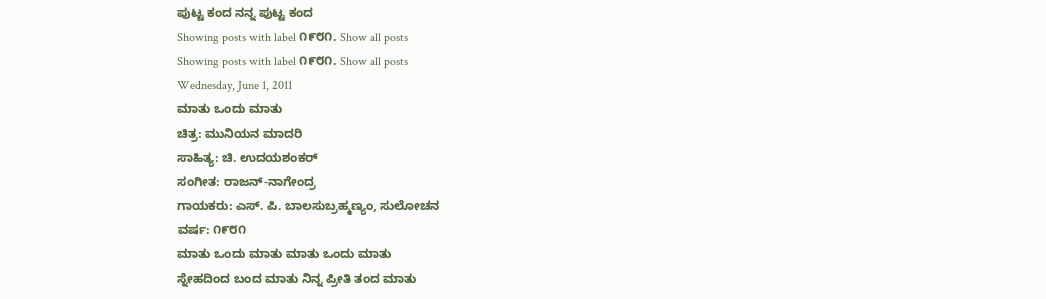ಪುಟ್ಟ ಕಂದ ನನ್ನ ಪುಟ್ಟ ಕಂದ
Showing posts with label ೧೯೮೧. Show all posts
Showing posts with label ೧೯೮೧. Show all posts
Wednesday, June 1, 2011
ಮಾತು ಒಂದು ಮಾತು
ಚಿತ್ರ: ಮುನಿಯನ ಮಾದರಿ
ಸಾಹಿತ್ಯ: ಚಿ. ಉದಯಶಂಕರ್
ಸಂಗೀತ: ರಾಜನ್-ನಾಗೇಂದ್ರ
ಗಾಯಕರು: ಎಸ್. ಪಿ. ಬಾಲಸುಬ್ರಹ್ಮಣ್ಯಂ, ಸುಲೋಚನ
ವರ್ಷ: ೧೯೮೧
ಮಾತು ಒಂದು ಮಾತು ಮಾತು ಒಂದು ಮಾತು
ಸ್ನೇಹದಿಂದ ಬಂದ ಮಾತು ನಿನ್ನ ಪ್ರೀತಿ ತಂದ ಮಾತು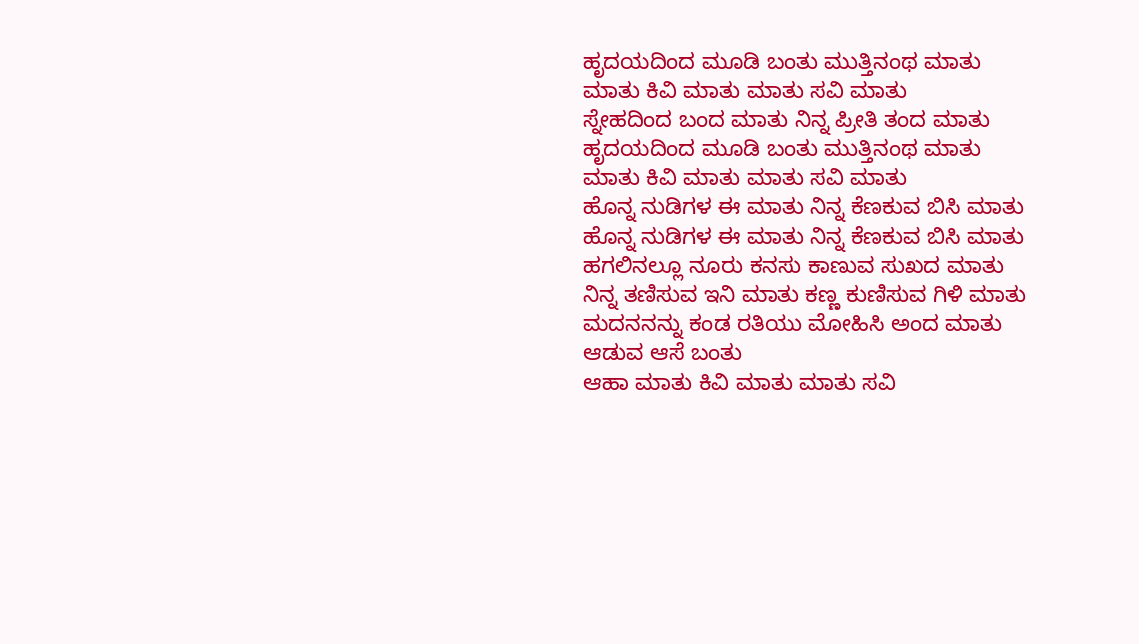ಹೃದಯದಿಂದ ಮೂಡಿ ಬಂತು ಮುತ್ತಿನಂಥ ಮಾತು
ಮಾತು ಕಿವಿ ಮಾತು ಮಾತು ಸವಿ ಮಾತು
ಸ್ನೇಹದಿಂದ ಬಂದ ಮಾತು ನಿನ್ನ ಪ್ರೀತಿ ತಂದ ಮಾತು
ಹೃದಯದಿಂದ ಮೂಡಿ ಬಂತು ಮುತ್ತಿನಂಥ ಮಾತು
ಮಾತು ಕಿವಿ ಮಾತು ಮಾತು ಸವಿ ಮಾತು
ಹೊನ್ನ ನುಡಿಗಳ ಈ ಮಾತು ನಿನ್ನ ಕೆಣಕುವ ಬಿಸಿ ಮಾತು
ಹೊನ್ನ ನುಡಿಗಳ ಈ ಮಾತು ನಿನ್ನ ಕೆಣಕುವ ಬಿಸಿ ಮಾತು
ಹಗಲಿನಲ್ಲೂ ನೂರು ಕನಸು ಕಾಣುವ ಸುಖದ ಮಾತು
ನಿನ್ನ ತಣಿಸುವ ಇನಿ ಮಾತು ಕಣ್ಣ ಕುಣಿಸುವ ಗಿಳಿ ಮಾತು
ಮದನನನ್ನು ಕಂಡ ರತಿಯು ಮೋಹಿಸಿ ಅಂದ ಮಾತು
ಆಡುವ ಆಸೆ ಬಂತು
ಆಹಾ ಮಾತು ಕಿವಿ ಮಾತು ಮಾತು ಸವಿ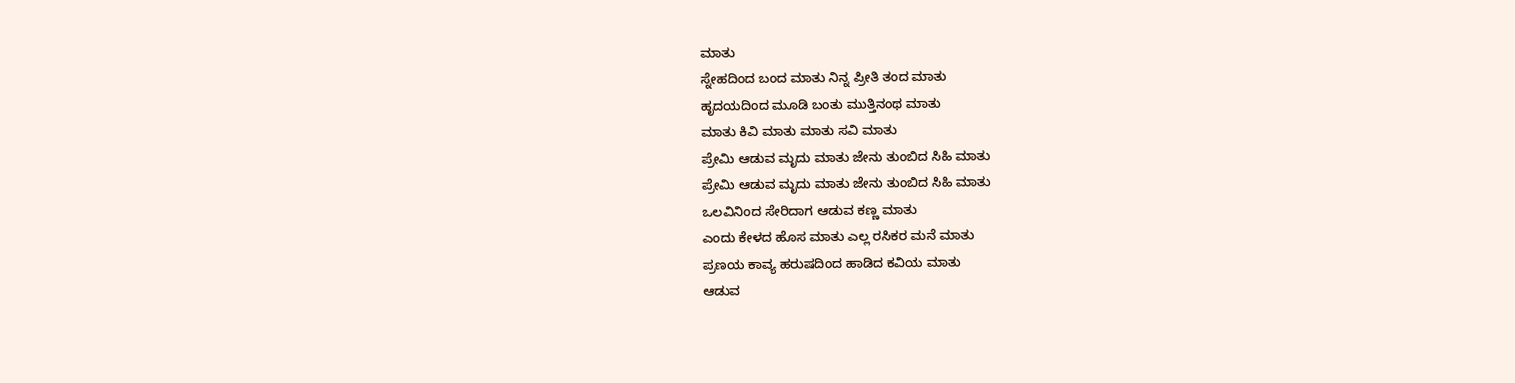ಮಾತು
ಸ್ನೇಹದಿಂದ ಬಂದ ಮಾತು ನಿನ್ನ ಪ್ರೀತಿ ತಂದ ಮಾತು
ಹೃದಯದಿಂದ ಮೂಡಿ ಬಂತು ಮುತ್ತಿನಂಥ ಮಾತು
ಮಾತು ಕಿವಿ ಮಾತು ಮಾತು ಸವಿ ಮಾತು
ಪ್ರೇಮಿ ಆಡುವ ಮೃದು ಮಾತು ಜೇನು ತುಂಬಿದ ಸಿಹಿ ಮಾತು
ಪ್ರೇಮಿ ಆಡುವ ಮೃದು ಮಾತು ಜೇನು ತುಂಬಿದ ಸಿಹಿ ಮಾತು
ಒಲವಿನಿಂದ ಸೇರಿದಾಗ ಆಡುವ ಕಣ್ಣ ಮಾತು
ಎಂದು ಕೇಳದ ಹೊಸ ಮಾತು ಎಲ್ಲ ರಸಿಕರ ಮನೆ ಮಾತು
ಪ್ರಣಯ ಕಾವ್ಯ ಹರುಷದಿಂದ ಹಾಡಿದ ಕವಿಯ ಮಾತು
ಆಡುವ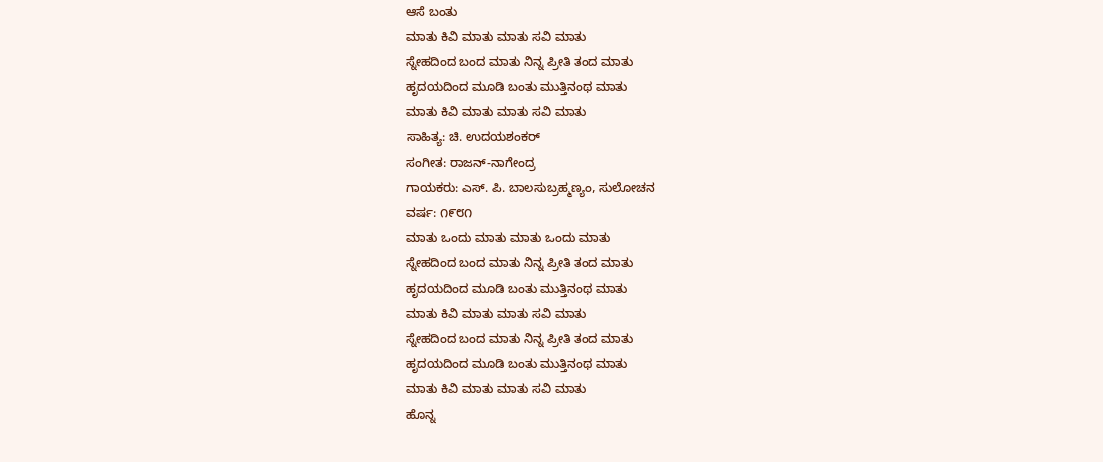ಆಸೆ ಬಂತು
ಮಾತು ಕಿವಿ ಮಾತು ಮಾತು ಸವಿ ಮಾತು
ಸ್ನೇಹದಿಂದ ಬಂದ ಮಾತು ನಿನ್ನ ಪ್ರೀತಿ ತಂದ ಮಾತು
ಹೃದಯದಿಂದ ಮೂಡಿ ಬಂತು ಮುತ್ತಿನಂಥ ಮಾತು
ಮಾತು ಕಿವಿ ಮಾತು ಮಾತು ಸವಿ ಮಾತು
ಸಾಹಿತ್ಯ: ಚಿ. ಉದಯಶಂಕರ್
ಸಂಗೀತ: ರಾಜನ್-ನಾಗೇಂದ್ರ
ಗಾಯಕರು: ಎಸ್. ಪಿ. ಬಾಲಸುಬ್ರಹ್ಮಣ್ಯಂ, ಸುಲೋಚನ
ವರ್ಷ: ೧೯೮೧
ಮಾತು ಒಂದು ಮಾತು ಮಾತು ಒಂದು ಮಾತು
ಸ್ನೇಹದಿಂದ ಬಂದ ಮಾತು ನಿನ್ನ ಪ್ರೀತಿ ತಂದ ಮಾತು
ಹೃದಯದಿಂದ ಮೂಡಿ ಬಂತು ಮುತ್ತಿನಂಥ ಮಾತು
ಮಾತು ಕಿವಿ ಮಾತು ಮಾತು ಸವಿ ಮಾತು
ಸ್ನೇಹದಿಂದ ಬಂದ ಮಾತು ನಿನ್ನ ಪ್ರೀತಿ ತಂದ ಮಾತು
ಹೃದಯದಿಂದ ಮೂಡಿ ಬಂತು ಮುತ್ತಿನಂಥ ಮಾತು
ಮಾತು ಕಿವಿ ಮಾತು ಮಾತು ಸವಿ ಮಾತು
ಹೊನ್ನ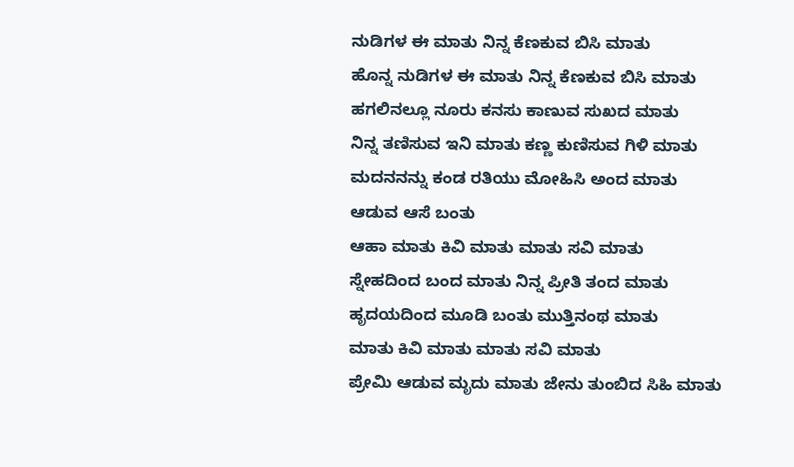ನುಡಿಗಳ ಈ ಮಾತು ನಿನ್ನ ಕೆಣಕುವ ಬಿಸಿ ಮಾತು
ಹೊನ್ನ ನುಡಿಗಳ ಈ ಮಾತು ನಿನ್ನ ಕೆಣಕುವ ಬಿಸಿ ಮಾತು
ಹಗಲಿನಲ್ಲೂ ನೂರು ಕನಸು ಕಾಣುವ ಸುಖದ ಮಾತು
ನಿನ್ನ ತಣಿಸುವ ಇನಿ ಮಾತು ಕಣ್ಣ ಕುಣಿಸುವ ಗಿಳಿ ಮಾತು
ಮದನನನ್ನು ಕಂಡ ರತಿಯು ಮೋಹಿಸಿ ಅಂದ ಮಾತು
ಆಡುವ ಆಸೆ ಬಂತು
ಆಹಾ ಮಾತು ಕಿವಿ ಮಾತು ಮಾತು ಸವಿ ಮಾತು
ಸ್ನೇಹದಿಂದ ಬಂದ ಮಾತು ನಿನ್ನ ಪ್ರೀತಿ ತಂದ ಮಾತು
ಹೃದಯದಿಂದ ಮೂಡಿ ಬಂತು ಮುತ್ತಿನಂಥ ಮಾತು
ಮಾತು ಕಿವಿ ಮಾತು ಮಾತು ಸವಿ ಮಾತು
ಪ್ರೇಮಿ ಆಡುವ ಮೃದು ಮಾತು ಜೇನು ತುಂಬಿದ ಸಿಹಿ ಮಾತು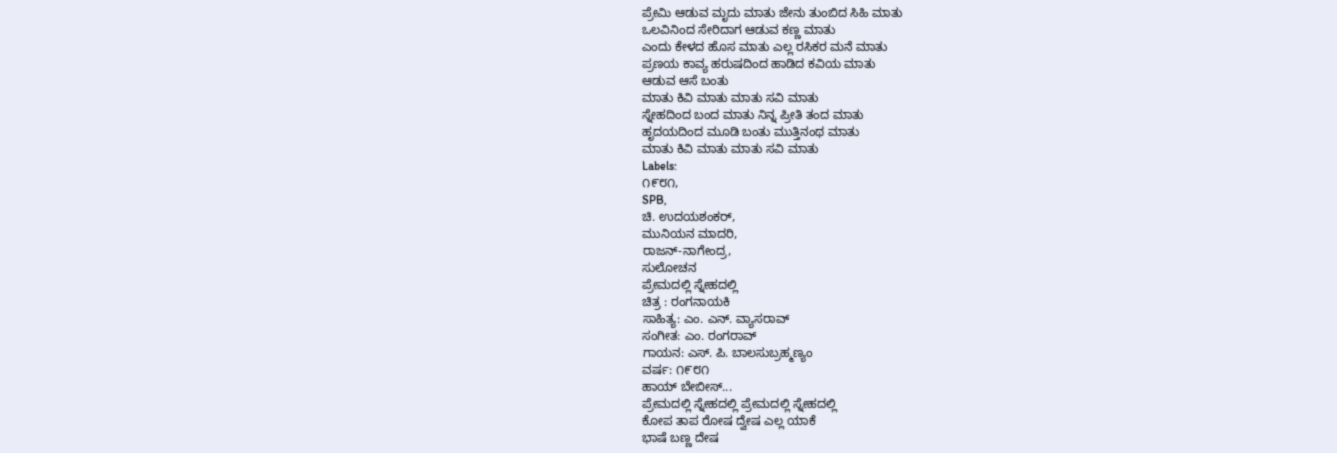ಪ್ರೇಮಿ ಆಡುವ ಮೃದು ಮಾತು ಜೇನು ತುಂಬಿದ ಸಿಹಿ ಮಾತು
ಒಲವಿನಿಂದ ಸೇರಿದಾಗ ಆಡುವ ಕಣ್ಣ ಮಾತು
ಎಂದು ಕೇಳದ ಹೊಸ ಮಾತು ಎಲ್ಲ ರಸಿಕರ ಮನೆ ಮಾತು
ಪ್ರಣಯ ಕಾವ್ಯ ಹರುಷದಿಂದ ಹಾಡಿದ ಕವಿಯ ಮಾತು
ಆಡುವ ಆಸೆ ಬಂತು
ಮಾತು ಕಿವಿ ಮಾತು ಮಾತು ಸವಿ ಮಾತು
ಸ್ನೇಹದಿಂದ ಬಂದ ಮಾತು ನಿನ್ನ ಪ್ರೀತಿ ತಂದ ಮಾತು
ಹೃದಯದಿಂದ ಮೂಡಿ ಬಂತು ಮುತ್ತಿನಂಥ ಮಾತು
ಮಾತು ಕಿವಿ ಮಾತು ಮಾತು ಸವಿ ಮಾತು
Labels:
೧೯೮೧,
SPB,
ಚಿ. ಉದಯಶಂಕರ್,
ಮುನಿಯನ ಮಾದರಿ,
ರಾಜನ್-ನಾಗೇಂದ್ರ,
ಸುಲೋಚನ
ಪ್ರೇಮದಲ್ಲಿ ಸ್ನೇಹದಲ್ಲಿ
ಚಿತ್ರ : ರಂಗನಾಯಕಿ
ಸಾಹಿತ್ಯ: ಎಂ. ಎನ್. ವ್ಯಾಸರಾವ್
ಸಂಗೀತ: ಎಂ. ರಂಗರಾವ್
ಗಾಯನ: ಎಸ್. ಪಿ. ಬಾಲಸುಬ್ರಹ್ಮಣ್ಯಂ
ವರ್ಷ: ೧೯೮೧
ಹಾಯ್ ಬೇಬೀಸ್...
ಪ್ರೇಮದಲ್ಲಿ ಸ್ನೇಹದಲ್ಲಿ ಪ್ರೇಮದಲ್ಲಿ ಸ್ನೇಹದಲ್ಲಿ
ಕೋಪ ತಾಪ ರೋಷ ದ್ವೇಷ ಎಲ್ಲ ಯಾಕೆ
ಭಾಷೆ ಬಣ್ಣ ದೇಷ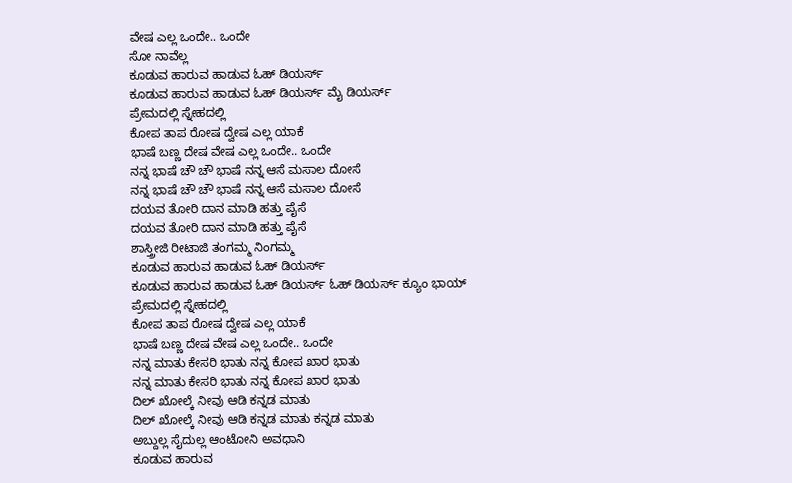ವೇಷ ಎಲ್ಲ ಒಂದೇ.. ಒಂದೇ
ಸೋ ನಾವೆಲ್ಲ
ಕೂಡುವ ಹಾರುವ ಹಾಡುವ ಓಹ್ ಡಿಯರ್ಸ್
ಕೂಡುವ ಹಾರುವ ಹಾಡುವ ಓಹ್ ಡಿಯರ್ಸ್ ಮೈ ಡಿಯರ್ಸ್
ಪ್ರೇಮದಲ್ಲಿ ಸ್ನೇಹದಲ್ಲಿ
ಕೋಪ ತಾಪ ರೋಷ ದ್ವೇಷ ಎಲ್ಲ ಯಾಕೆ
ಭಾಷೆ ಬಣ್ಣ ದೇಷ ವೇಷ ಎಲ್ಲ ಒಂದೇ.. ಒಂದೇ
ನನ್ನ ಭಾಷೆ ಚೌ ಚೌ ಭಾಷೆ ನನ್ನ ಆಸೆ ಮಸಾಲ ದೋಸೆ
ನನ್ನ ಭಾಷೆ ಚೌ ಚೌ ಭಾಷೆ ನನ್ನ ಆಸೆ ಮಸಾಲ ದೋಸೆ
ದಯವ ತೋರಿ ದಾನ ಮಾಡಿ ಹತ್ತು ಪೈಸೆ
ದಯವ ತೋರಿ ದಾನ ಮಾಡಿ ಹತ್ತು ಪೈಸೆ
ಶಾಸ್ತ್ರೀಜಿ ರೀಟಾಜಿ ತಂಗಮ್ಮ ನಿಂಗಮ್ಮ
ಕೂಡುವ ಹಾರುವ ಹಾಡುವ ಓಹ್ ಡಿಯರ್ಸ್
ಕೂಡುವ ಹಾರುವ ಹಾಡುವ ಓಹ್ ಡಿಯರ್ಸ್ ಓಹ್ ಡಿಯರ್ಸ್ ಕ್ಯೂಂ ಭಾಯ್
ಪ್ರೇಮದಲ್ಲಿ ಸ್ನೇಹದಲ್ಲಿ
ಕೋಪ ತಾಪ ರೋಷ ದ್ವೇಷ ಎಲ್ಲ ಯಾಕೆ
ಭಾಷೆ ಬಣ್ಣ ದೇಷ ವೇಷ ಎಲ್ಲ ಒಂದೇ.. ಒಂದೇ
ನನ್ನ ಮಾತು ಕೇಸರಿ ಭಾತು ನನ್ನ ಕೋಪ ಖಾರ ಭಾತು
ನನ್ನ ಮಾತು ಕೇಸರಿ ಭಾತು ನನ್ನ ಕೋಪ ಖಾರ ಭಾತು
ದಿಲ್ ಖೋಲ್ಕೆ ನೀವು ಆಡಿ ಕನ್ನಡ ಮಾತು
ದಿಲ್ ಖೋಲ್ಕೆ ನೀವು ಆಡಿ ಕನ್ನಡ ಮಾತು ಕನ್ನಡ ಮಾತು
ಅಬ್ದುಲ್ಲ ಸೈದುಲ್ಲ ಆಂಟೋನಿ ಅವಧಾನಿ
ಕೂಡುವ ಹಾರುವ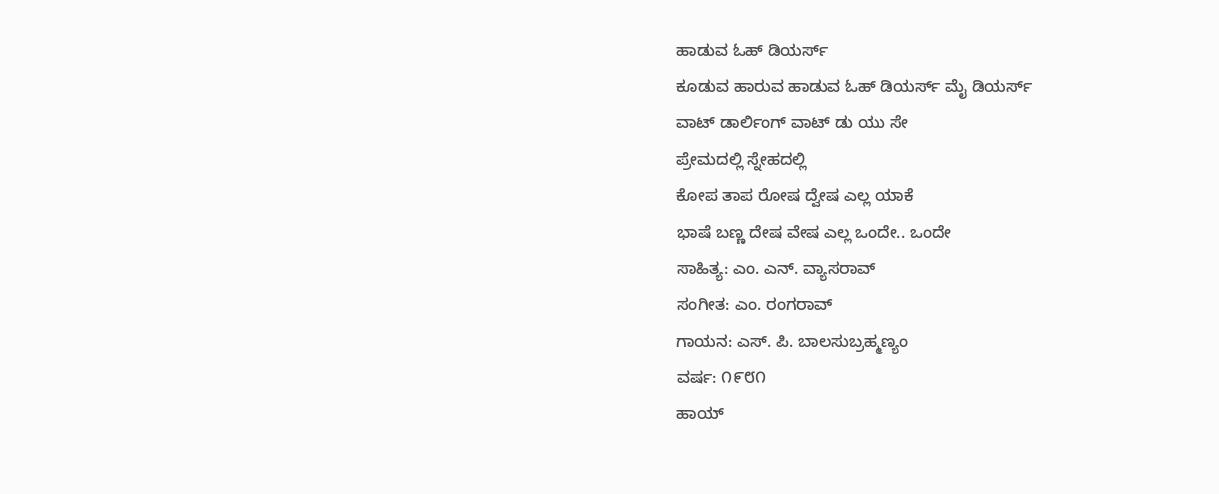ಹಾಡುವ ಓಹ್ ಡಿಯರ್ಸ್
ಕೂಡುವ ಹಾರುವ ಹಾಡುವ ಓಹ್ ಡಿಯರ್ಸ್ ಮೈ ಡಿಯರ್ಸ್
ವಾಟ್ ಡಾರ್ಲಿಂಗ್ ವಾಟ್ ಡು ಯು ಸೇ
ಪ್ರೇಮದಲ್ಲಿ ಸ್ನೇಹದಲ್ಲಿ
ಕೋಪ ತಾಪ ರೋಷ ದ್ವೇಷ ಎಲ್ಲ ಯಾಕೆ
ಭಾಷೆ ಬಣ್ಣ ದೇಷ ವೇಷ ಎಲ್ಲ ಒಂದೇ.. ಒಂದೇ
ಸಾಹಿತ್ಯ: ಎಂ. ಎನ್. ವ್ಯಾಸರಾವ್
ಸಂಗೀತ: ಎಂ. ರಂಗರಾವ್
ಗಾಯನ: ಎಸ್. ಪಿ. ಬಾಲಸುಬ್ರಹ್ಮಣ್ಯಂ
ವರ್ಷ: ೧೯೮೧
ಹಾಯ್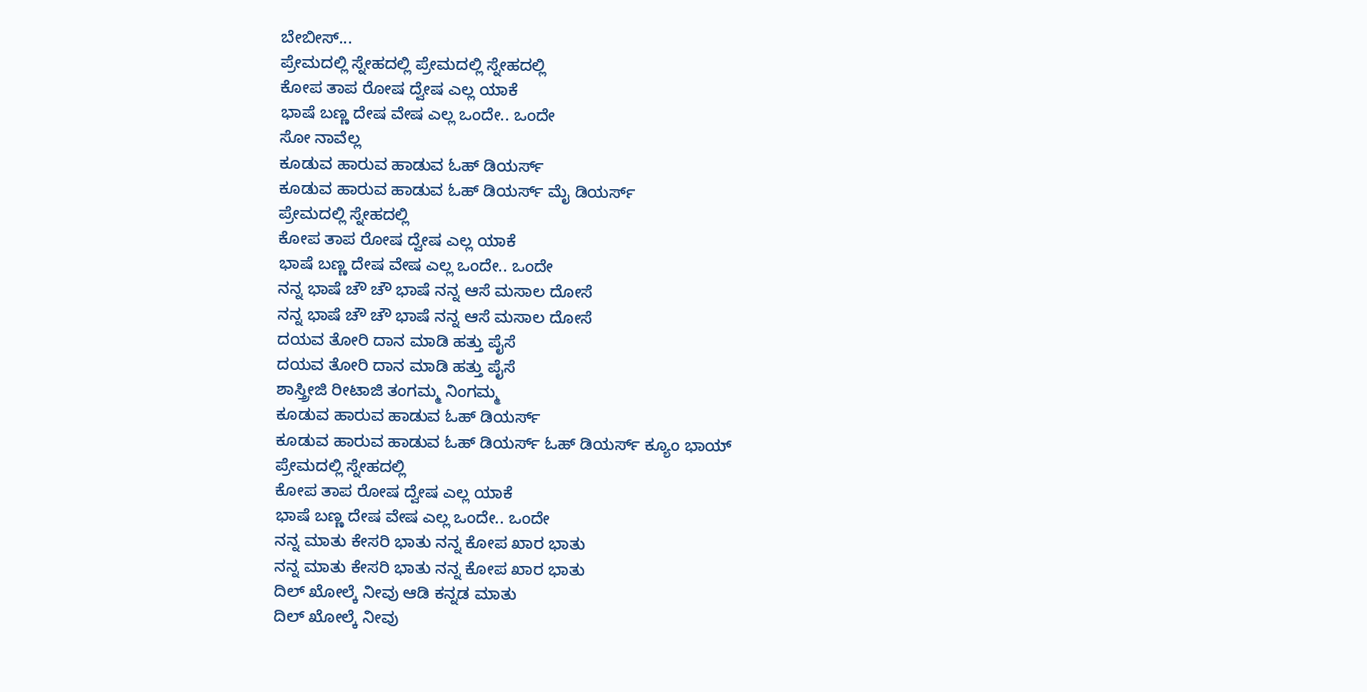ಬೇಬೀಸ್...
ಪ್ರೇಮದಲ್ಲಿ ಸ್ನೇಹದಲ್ಲಿ ಪ್ರೇಮದಲ್ಲಿ ಸ್ನೇಹದಲ್ಲಿ
ಕೋಪ ತಾಪ ರೋಷ ದ್ವೇಷ ಎಲ್ಲ ಯಾಕೆ
ಭಾಷೆ ಬಣ್ಣ ದೇಷ ವೇಷ ಎಲ್ಲ ಒಂದೇ.. ಒಂದೇ
ಸೋ ನಾವೆಲ್ಲ
ಕೂಡುವ ಹಾರುವ ಹಾಡುವ ಓಹ್ ಡಿಯರ್ಸ್
ಕೂಡುವ ಹಾರುವ ಹಾಡುವ ಓಹ್ ಡಿಯರ್ಸ್ ಮೈ ಡಿಯರ್ಸ್
ಪ್ರೇಮದಲ್ಲಿ ಸ್ನೇಹದಲ್ಲಿ
ಕೋಪ ತಾಪ ರೋಷ ದ್ವೇಷ ಎಲ್ಲ ಯಾಕೆ
ಭಾಷೆ ಬಣ್ಣ ದೇಷ ವೇಷ ಎಲ್ಲ ಒಂದೇ.. ಒಂದೇ
ನನ್ನ ಭಾಷೆ ಚೌ ಚೌ ಭಾಷೆ ನನ್ನ ಆಸೆ ಮಸಾಲ ದೋಸೆ
ನನ್ನ ಭಾಷೆ ಚೌ ಚೌ ಭಾಷೆ ನನ್ನ ಆಸೆ ಮಸಾಲ ದೋಸೆ
ದಯವ ತೋರಿ ದಾನ ಮಾಡಿ ಹತ್ತು ಪೈಸೆ
ದಯವ ತೋರಿ ದಾನ ಮಾಡಿ ಹತ್ತು ಪೈಸೆ
ಶಾಸ್ತ್ರೀಜಿ ರೀಟಾಜಿ ತಂಗಮ್ಮ ನಿಂಗಮ್ಮ
ಕೂಡುವ ಹಾರುವ ಹಾಡುವ ಓಹ್ ಡಿಯರ್ಸ್
ಕೂಡುವ ಹಾರುವ ಹಾಡುವ ಓಹ್ ಡಿಯರ್ಸ್ ಓಹ್ ಡಿಯರ್ಸ್ ಕ್ಯೂಂ ಭಾಯ್
ಪ್ರೇಮದಲ್ಲಿ ಸ್ನೇಹದಲ್ಲಿ
ಕೋಪ ತಾಪ ರೋಷ ದ್ವೇಷ ಎಲ್ಲ ಯಾಕೆ
ಭಾಷೆ ಬಣ್ಣ ದೇಷ ವೇಷ ಎಲ್ಲ ಒಂದೇ.. ಒಂದೇ
ನನ್ನ ಮಾತು ಕೇಸರಿ ಭಾತು ನನ್ನ ಕೋಪ ಖಾರ ಭಾತು
ನನ್ನ ಮಾತು ಕೇಸರಿ ಭಾತು ನನ್ನ ಕೋಪ ಖಾರ ಭಾತು
ದಿಲ್ ಖೋಲ್ಕೆ ನೀವು ಆಡಿ ಕನ್ನಡ ಮಾತು
ದಿಲ್ ಖೋಲ್ಕೆ ನೀವು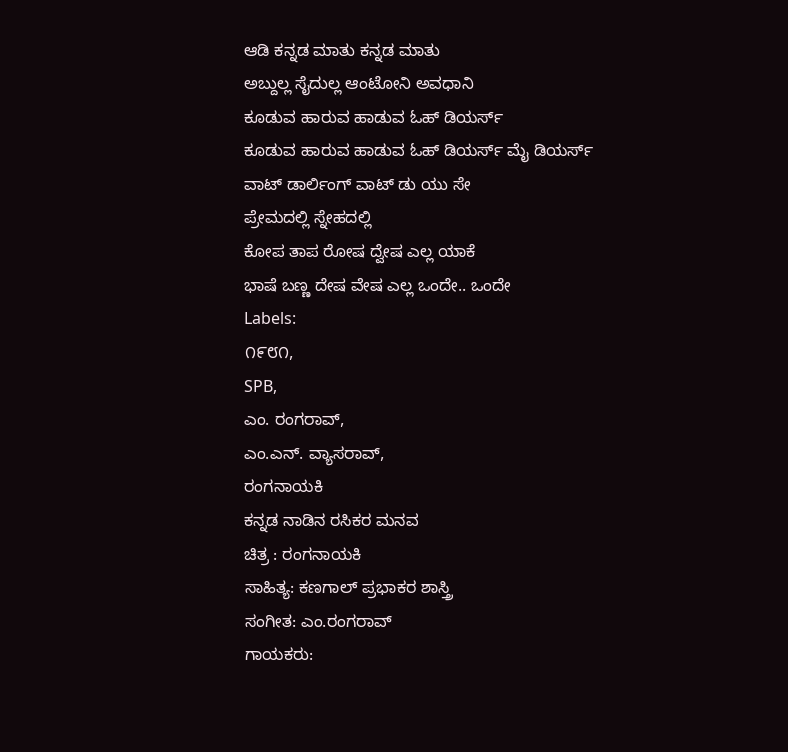ಆಡಿ ಕನ್ನಡ ಮಾತು ಕನ್ನಡ ಮಾತು
ಅಬ್ದುಲ್ಲ ಸೈದುಲ್ಲ ಆಂಟೋನಿ ಅವಧಾನಿ
ಕೂಡುವ ಹಾರುವ ಹಾಡುವ ಓಹ್ ಡಿಯರ್ಸ್
ಕೂಡುವ ಹಾರುವ ಹಾಡುವ ಓಹ್ ಡಿಯರ್ಸ್ ಮೈ ಡಿಯರ್ಸ್
ವಾಟ್ ಡಾರ್ಲಿಂಗ್ ವಾಟ್ ಡು ಯು ಸೇ
ಪ್ರೇಮದಲ್ಲಿ ಸ್ನೇಹದಲ್ಲಿ
ಕೋಪ ತಾಪ ರೋಷ ದ್ವೇಷ ಎಲ್ಲ ಯಾಕೆ
ಭಾಷೆ ಬಣ್ಣ ದೇಷ ವೇಷ ಎಲ್ಲ ಒಂದೇ.. ಒಂದೇ
Labels:
೧೯೮೧,
SPB,
ಎಂ. ರಂಗರಾವ್,
ಎಂ.ಎನ್. ವ್ಯಾಸರಾವ್,
ರಂಗನಾಯಕಿ
ಕನ್ನಡ ನಾಡಿನ ರಸಿಕರ ಮನವ
ಚಿತ್ರ : ರಂಗನಾಯಕಿ
ಸಾಹಿತ್ಯ: ಕಣಗಾಲ್ ಪ್ರಭಾಕರ ಶಾಸ್ತ್ರಿ
ಸಂಗೀತ: ಎಂ.ರಂಗರಾವ್
ಗಾಯಕರು: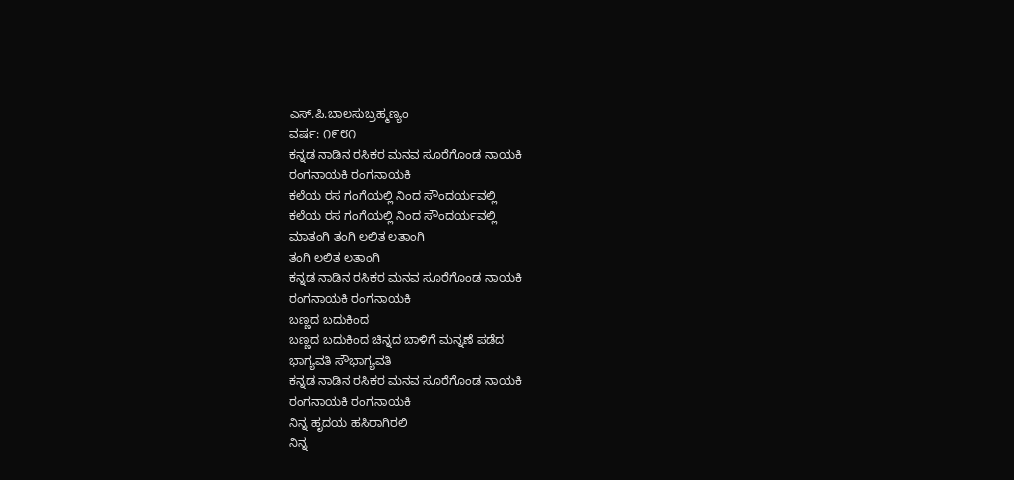ಎಸ್.ಪಿ.ಬಾಲಸುಬ್ರಹ್ಮಣ್ಯಂ
ವರ್ಷ: ೧೯೮೧
ಕನ್ನಡ ನಾಡಿನ ರಸಿಕರ ಮನವ ಸೂರೆಗೊಂಡ ನಾಯಕಿ
ರಂಗನಾಯಕಿ ರಂಗನಾಯಕಿ
ಕಲೆಯ ರಸ ಗಂಗೆಯಲ್ಲಿ ನಿಂದ ಸೌಂದರ್ಯವಲ್ಲಿ
ಕಲೆಯ ರಸ ಗಂಗೆಯಲ್ಲಿ ನಿಂದ ಸೌಂದರ್ಯವಲ್ಲಿ
ಮಾತಂಗಿ ತಂಗಿ ಲಲಿತ ಲತಾಂಗಿ
ತಂಗಿ ಲಲಿತ ಲತಾಂಗಿ
ಕನ್ನಡ ನಾಡಿನ ರಸಿಕರ ಮನವ ಸೂರೆಗೊಂಡ ನಾಯಕಿ
ರಂಗನಾಯಕಿ ರಂಗನಾಯಕಿ
ಬಣ್ಣದ ಬದುಕಿಂದ
ಬಣ್ಣದ ಬದುಕಿಂದ ಚಿನ್ನದ ಬಾಳಿಗೆ ಮನ್ನಣೆ ಪಡೆದ
ಭಾಗ್ಯವತಿ ಸೌಭಾಗ್ಯವತಿ
ಕನ್ನಡ ನಾಡಿನ ರಸಿಕರ ಮನವ ಸೂರೆಗೊಂಡ ನಾಯಕಿ
ರಂಗನಾಯಕಿ ರಂಗನಾಯಕಿ
ನಿನ್ನ ಹೃದಯ ಹಸಿರಾಗಿರಲಿ
ನಿನ್ನ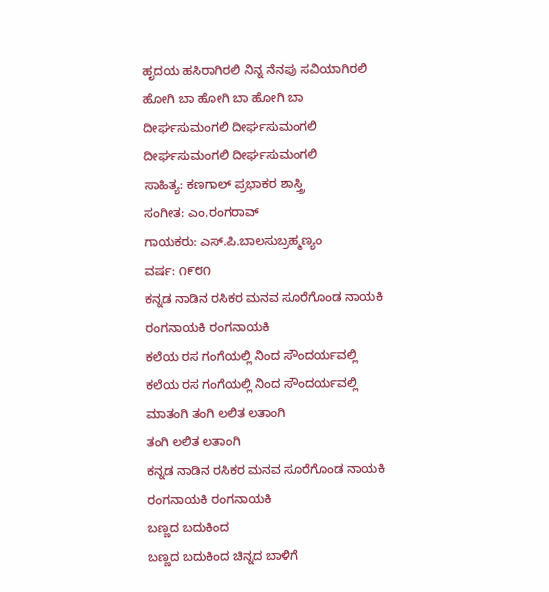ಹೃದಯ ಹಸಿರಾಗಿರಲಿ ನಿನ್ನ ನೆನಪು ಸವಿಯಾಗಿರಲಿ
ಹೋಗಿ ಬಾ ಹೋಗಿ ಬಾ ಹೋಗಿ ಬಾ
ದೀರ್ಘಸುಮಂಗಲಿ ದೀರ್ಘಸುಮಂಗಲಿ
ದೀರ್ಘಸುಮಂಗಲಿ ದೀರ್ಘಸುಮಂಗಲಿ
ಸಾಹಿತ್ಯ: ಕಣಗಾಲ್ ಪ್ರಭಾಕರ ಶಾಸ್ತ್ರಿ
ಸಂಗೀತ: ಎಂ.ರಂಗರಾವ್
ಗಾಯಕರು: ಎಸ್.ಪಿ.ಬಾಲಸುಬ್ರಹ್ಮಣ್ಯಂ
ವರ್ಷ: ೧೯೮೧
ಕನ್ನಡ ನಾಡಿನ ರಸಿಕರ ಮನವ ಸೂರೆಗೊಂಡ ನಾಯಕಿ
ರಂಗನಾಯಕಿ ರಂಗನಾಯಕಿ
ಕಲೆಯ ರಸ ಗಂಗೆಯಲ್ಲಿ ನಿಂದ ಸೌಂದರ್ಯವಲ್ಲಿ
ಕಲೆಯ ರಸ ಗಂಗೆಯಲ್ಲಿ ನಿಂದ ಸೌಂದರ್ಯವಲ್ಲಿ
ಮಾತಂಗಿ ತಂಗಿ ಲಲಿತ ಲತಾಂಗಿ
ತಂಗಿ ಲಲಿತ ಲತಾಂಗಿ
ಕನ್ನಡ ನಾಡಿನ ರಸಿಕರ ಮನವ ಸೂರೆಗೊಂಡ ನಾಯಕಿ
ರಂಗನಾಯಕಿ ರಂಗನಾಯಕಿ
ಬಣ್ಣದ ಬದುಕಿಂದ
ಬಣ್ಣದ ಬದುಕಿಂದ ಚಿನ್ನದ ಬಾಳಿಗೆ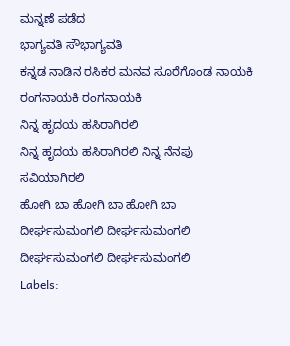ಮನ್ನಣೆ ಪಡೆದ
ಭಾಗ್ಯವತಿ ಸೌಭಾಗ್ಯವತಿ
ಕನ್ನಡ ನಾಡಿನ ರಸಿಕರ ಮನವ ಸೂರೆಗೊಂಡ ನಾಯಕಿ
ರಂಗನಾಯಕಿ ರಂಗನಾಯಕಿ
ನಿನ್ನ ಹೃದಯ ಹಸಿರಾಗಿರಲಿ
ನಿನ್ನ ಹೃದಯ ಹಸಿರಾಗಿರಲಿ ನಿನ್ನ ನೆನಪು ಸವಿಯಾಗಿರಲಿ
ಹೋಗಿ ಬಾ ಹೋಗಿ ಬಾ ಹೋಗಿ ಬಾ
ದೀರ್ಘಸುಮಂಗಲಿ ದೀರ್ಘಸುಮಂಗಲಿ
ದೀರ್ಘಸುಮಂಗಲಿ ದೀರ್ಘಸುಮಂಗಲಿ
Labels: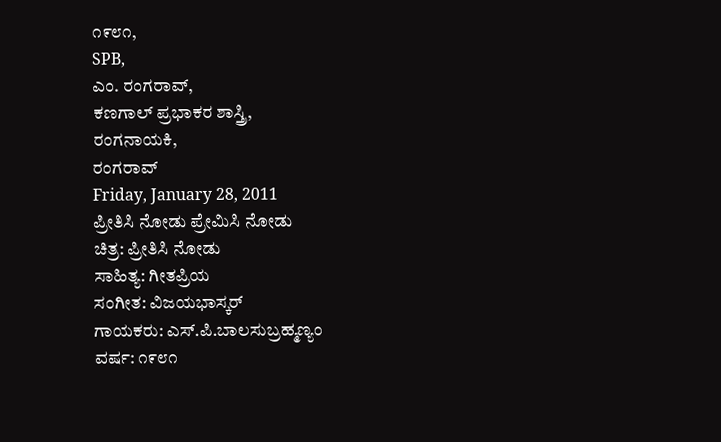೧೯೮೧,
SPB,
ಎಂ. ರಂಗರಾವ್,
ಕಣಗಾಲ್ ಪ್ರಭಾಕರ ಶಾಸ್ತ್ರಿ,
ರಂಗನಾಯಕಿ,
ರಂಗರಾವ್
Friday, January 28, 2011
ಪ್ರೀತಿಸಿ ನೋಡು ಪ್ರೇಮಿಸಿ ನೋಡು
ಚಿತ್ರ: ಪ್ರೀತಿಸಿ ನೋಡು
ಸಾಹಿತ್ಯ: ಗೀತಪ್ರಿಯ
ಸಂಗೀತ: ವಿಜಯಭಾಸ್ಕರ್
ಗಾಯಕರು: ಎಸ್.ಪಿ.ಬಾಲಸುಬ್ರಹ್ಮಣ್ಯಂ
ವರ್ಷ: ೧೯೮೧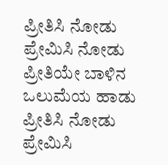ಪ್ರೀತಿಸಿ ನೋಡು ಪ್ರೇಮಿಸಿ ನೋಡು
ಪ್ರೀತಿಯೇ ಬಾಳಿನ ಒಲುಮೆಯ ಹಾಡು
ಪ್ರೀತಿಸಿ ನೋಡು ಪ್ರೇಮಿಸಿ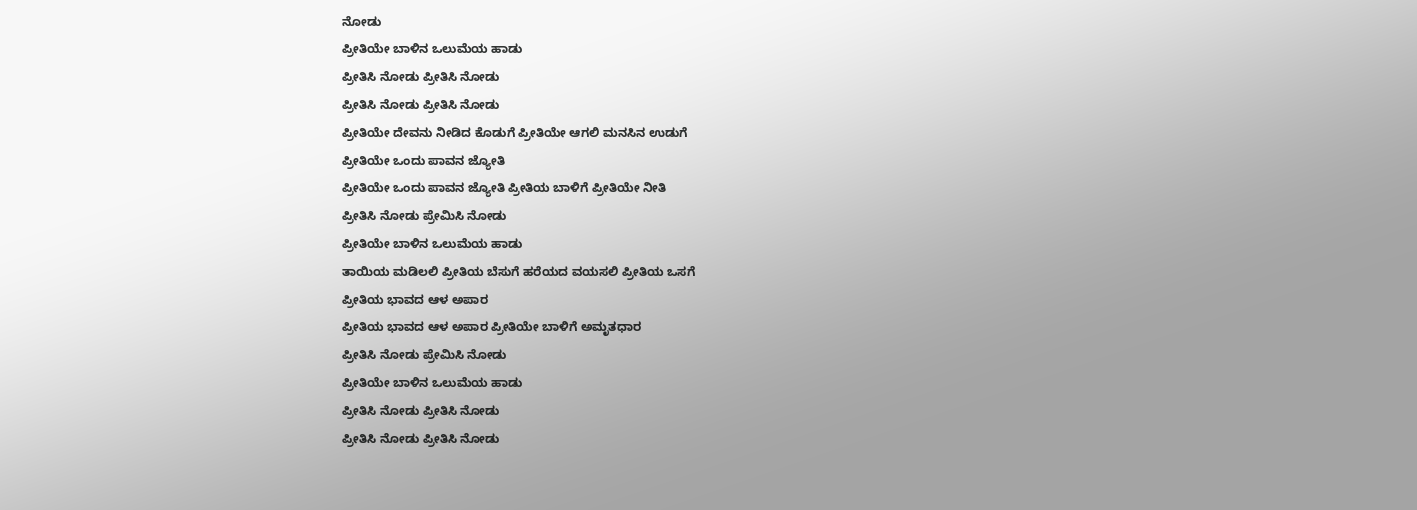ನೋಡು
ಪ್ರೀತಿಯೇ ಬಾಳಿನ ಒಲುಮೆಯ ಹಾಡು
ಪ್ರೀತಿಸಿ ನೋಡು ಪ್ರೀತಿಸಿ ನೋಡು
ಪ್ರೀತಿಸಿ ನೋಡು ಪ್ರೀತಿಸಿ ನೋಡು
ಪ್ರೀತಿಯೇ ದೇವನು ನೀಡಿದ ಕೊಡುಗೆ ಪ್ರೀತಿಯೇ ಆಗಲಿ ಮನಸಿನ ಉಡುಗೆ
ಪ್ರೀತಿಯೇ ಒಂದು ಪಾವನ ಜ್ಯೋತಿ
ಪ್ರೀತಿಯೇ ಒಂದು ಪಾವನ ಜ್ಯೋತಿ ಪ್ರೀತಿಯ ಬಾಳಿಗೆ ಪ್ರೀತಿಯೇ ನೀತಿ
ಪ್ರೀತಿಸಿ ನೋಡು ಪ್ರೇಮಿಸಿ ನೋಡು
ಪ್ರೀತಿಯೇ ಬಾಳಿನ ಒಲುಮೆಯ ಹಾಡು
ತಾಯಿಯ ಮಡಿಲಲಿ ಪ್ರೀತಿಯ ಬೆಸುಗೆ ಹರೆಯದ ವಯಸಲಿ ಪ್ರೀತಿಯ ಒಸಗೆ
ಪ್ರೀತಿಯ ಭಾವದ ಆಳ ಅಪಾರ
ಪ್ರೀತಿಯ ಭಾವದ ಆಳ ಅಪಾರ ಪ್ರೀತಿಯೇ ಬಾಳಿಗೆ ಅಮೃತಧಾರ
ಪ್ರೀತಿಸಿ ನೋಡು ಪ್ರೇಮಿಸಿ ನೋಡು
ಪ್ರೀತಿಯೇ ಬಾಳಿನ ಒಲುಮೆಯ ಹಾಡು
ಪ್ರೀತಿಸಿ ನೋಡು ಪ್ರೀತಿಸಿ ನೋಡು
ಪ್ರೀತಿಸಿ ನೋಡು ಪ್ರೀತಿಸಿ ನೋಡು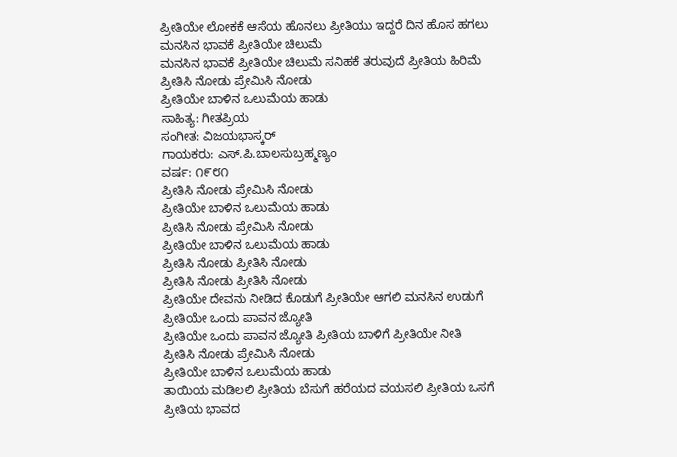ಪ್ರೀತಿಯೇ ಲೋಕಕೆ ಆಸೆಯ ಹೊನಲು ಪ್ರೀತಿಯು ಇದ್ದರೆ ದಿನ ಹೊಸ ಹಗಲು
ಮನಸಿನ ಭಾವಕೆ ಪ್ರೀತಿಯೇ ಚಿಲುಮೆ
ಮನಸಿನ ಭಾವಕೆ ಪ್ರೀತಿಯೇ ಚಿಲುಮೆ ಸನಿಹಕೆ ತರುವುದೆ ಪ್ರೀತಿಯ ಹಿರಿಮೆ
ಪ್ರೀತಿಸಿ ನೋಡು ಪ್ರೇಮಿಸಿ ನೋಡು
ಪ್ರೀತಿಯೇ ಬಾಳಿನ ಒಲುಮೆಯ ಹಾಡು
ಸಾಹಿತ್ಯ: ಗೀತಪ್ರಿಯ
ಸಂಗೀತ: ವಿಜಯಭಾಸ್ಕರ್
ಗಾಯಕರು: ಎಸ್.ಪಿ.ಬಾಲಸುಬ್ರಹ್ಮಣ್ಯಂ
ವರ್ಷ: ೧೯೮೧
ಪ್ರೀತಿಸಿ ನೋಡು ಪ್ರೇಮಿಸಿ ನೋಡು
ಪ್ರೀತಿಯೇ ಬಾಳಿನ ಒಲುಮೆಯ ಹಾಡು
ಪ್ರೀತಿಸಿ ನೋಡು ಪ್ರೇಮಿಸಿ ನೋಡು
ಪ್ರೀತಿಯೇ ಬಾಳಿನ ಒಲುಮೆಯ ಹಾಡು
ಪ್ರೀತಿಸಿ ನೋಡು ಪ್ರೀತಿಸಿ ನೋಡು
ಪ್ರೀತಿಸಿ ನೋಡು ಪ್ರೀತಿಸಿ ನೋಡು
ಪ್ರೀತಿಯೇ ದೇವನು ನೀಡಿದ ಕೊಡುಗೆ ಪ್ರೀತಿಯೇ ಆಗಲಿ ಮನಸಿನ ಉಡುಗೆ
ಪ್ರೀತಿಯೇ ಒಂದು ಪಾವನ ಜ್ಯೋತಿ
ಪ್ರೀತಿಯೇ ಒಂದು ಪಾವನ ಜ್ಯೋತಿ ಪ್ರೀತಿಯ ಬಾಳಿಗೆ ಪ್ರೀತಿಯೇ ನೀತಿ
ಪ್ರೀತಿಸಿ ನೋಡು ಪ್ರೇಮಿಸಿ ನೋಡು
ಪ್ರೀತಿಯೇ ಬಾಳಿನ ಒಲುಮೆಯ ಹಾಡು
ತಾಯಿಯ ಮಡಿಲಲಿ ಪ್ರೀತಿಯ ಬೆಸುಗೆ ಹರೆಯದ ವಯಸಲಿ ಪ್ರೀತಿಯ ಒಸಗೆ
ಪ್ರೀತಿಯ ಭಾವದ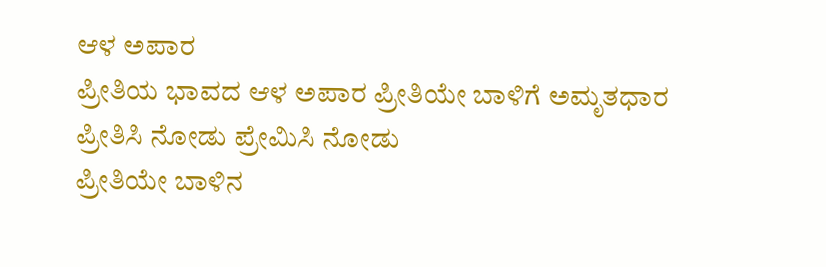ಆಳ ಅಪಾರ
ಪ್ರೀತಿಯ ಭಾವದ ಆಳ ಅಪಾರ ಪ್ರೀತಿಯೇ ಬಾಳಿಗೆ ಅಮೃತಧಾರ
ಪ್ರೀತಿಸಿ ನೋಡು ಪ್ರೇಮಿಸಿ ನೋಡು
ಪ್ರೀತಿಯೇ ಬಾಳಿನ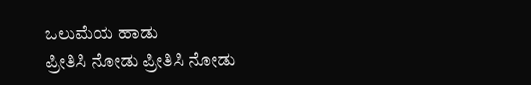ಒಲುಮೆಯ ಹಾಡು
ಪ್ರೀತಿಸಿ ನೋಡು ಪ್ರೀತಿಸಿ ನೋಡು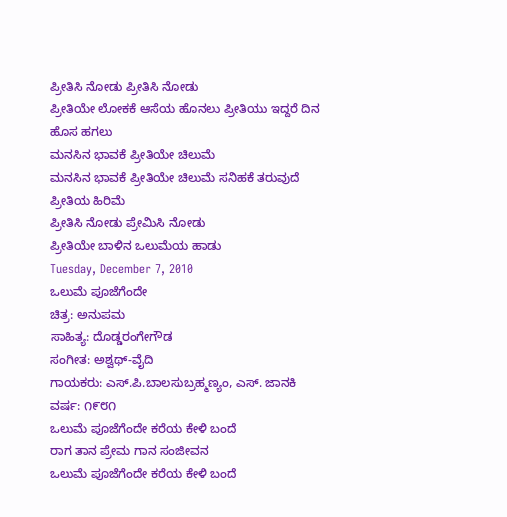ಪ್ರೀತಿಸಿ ನೋಡು ಪ್ರೀತಿಸಿ ನೋಡು
ಪ್ರೀತಿಯೇ ಲೋಕಕೆ ಆಸೆಯ ಹೊನಲು ಪ್ರೀತಿಯು ಇದ್ದರೆ ದಿನ ಹೊಸ ಹಗಲು
ಮನಸಿನ ಭಾವಕೆ ಪ್ರೀತಿಯೇ ಚಿಲುಮೆ
ಮನಸಿನ ಭಾವಕೆ ಪ್ರೀತಿಯೇ ಚಿಲುಮೆ ಸನಿಹಕೆ ತರುವುದೆ ಪ್ರೀತಿಯ ಹಿರಿಮೆ
ಪ್ರೀತಿಸಿ ನೋಡು ಪ್ರೇಮಿಸಿ ನೋಡು
ಪ್ರೀತಿಯೇ ಬಾಳಿನ ಒಲುಮೆಯ ಹಾಡು
Tuesday, December 7, 2010
ಒಲುಮೆ ಪೂಜೆಗೆಂದೇ
ಚಿತ್ರ: ಅನುಪಮ
ಸಾಹಿತ್ಯ: ದೊಡ್ಡರಂಗೇಗೌಡ
ಸಂಗೀತ: ಅಶ್ವಥ್-ವೈದಿ
ಗಾಯಕರು: ಎಸ್.ಪಿ.ಬಾಲಸುಬ್ರಹ್ಮಣ್ಯಂ, ಎಸ್. ಜಾನಕಿ
ವರ್ಷ: ೧೯೮೧
ಒಲುಮೆ ಪೂಜೆಗೆಂದೇ ಕರೆಯ ಕೇಳಿ ಬಂದೆ
ರಾಗ ತಾನ ಪ್ರೇಮ ಗಾನ ಸಂಜೀವನ
ಒಲುಮೆ ಪೂಜೆಗೆಂದೇ ಕರೆಯ ಕೇಳಿ ಬಂದೆ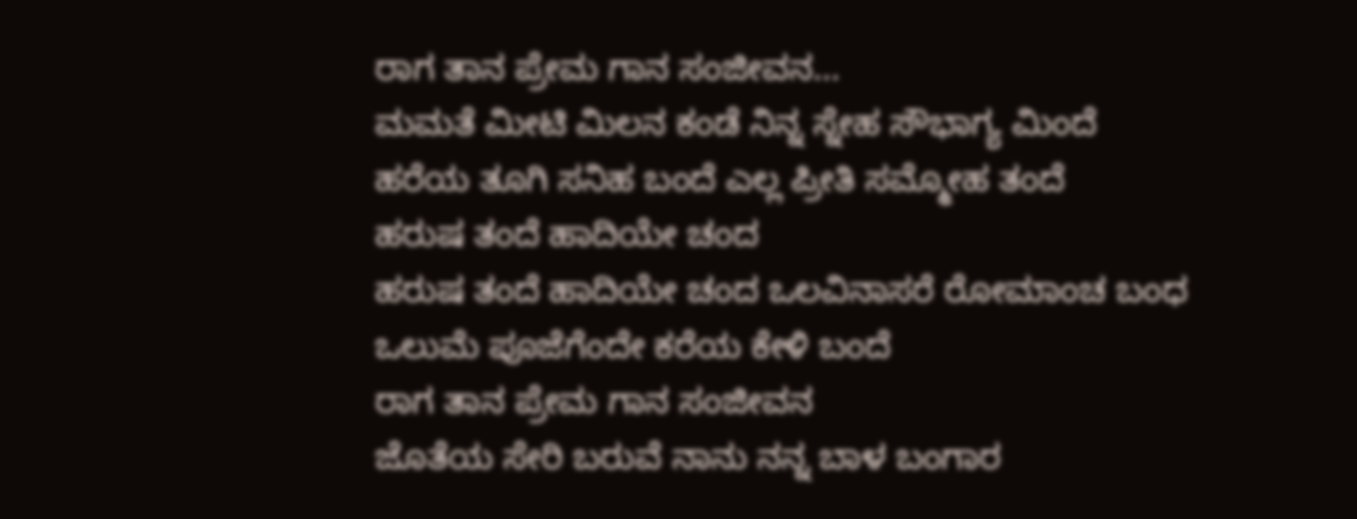ರಾಗ ತಾನ ಪ್ರೇಮ ಗಾನ ಸಂಜೀವನ...
ಮಮತೆ ಮೀಟಿ ಮಿಲನ ಕಂಡೆ ನಿನ್ನ ಸ್ನೇಹ ಸೌಭಾಗ್ಯ ಮಿಂದೆ
ಹರೆಯ ತೂಗಿ ಸನಿಹ ಬಂದೆ ಎಲ್ಲ ಪ್ರೀತಿ ಸಮ್ಮೋಹ ತಂದೆ
ಹರುಷ ತಂದೆ ಹಾದಿಯೇ ಚಂದ
ಹರುಷ ತಂದೆ ಹಾದಿಯೇ ಚಂದ ಒಲವಿನಾಸರೆ ರೋಮಾಂಚ ಬಂಧ
ಒಲುಮೆ ಪೂಜೆಗೆಂದೇ ಕರೆಯ ಕೇಳಿ ಬಂದೆ
ರಾಗ ತಾನ ಪ್ರೇಮ ಗಾನ ಸಂಜೀವನ
ಜೊತೆಯ ಸೇರಿ ಬರುವೆ ನಾನು ನನ್ನ ಬಾಳ ಬಂಗಾರ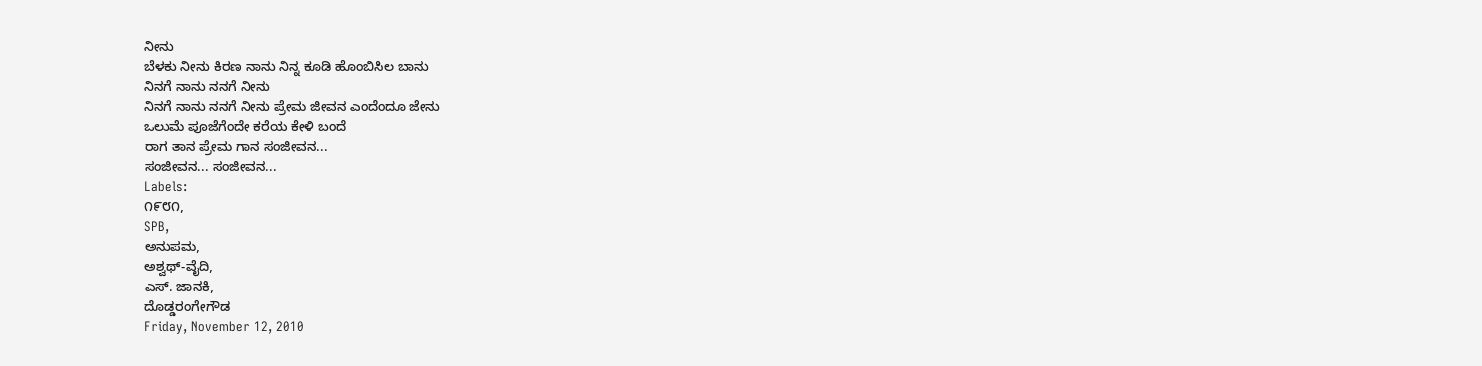ನೀನು
ಬೆಳಕು ನೀನು ಕಿರಣ ನಾನು ನಿನ್ನ ಕೂಡಿ ಹೊಂಬಿಸಿಲ ಬಾನು
ನಿನಗೆ ನಾನು ನನಗೆ ನೀನು
ನಿನಗೆ ನಾನು ನನಗೆ ನೀನು ಪ್ರೇಮ ಜೀವನ ಎಂದೆಂದೂ ಜೇನು
ಒಲುಮೆ ಪೂಜೆಗೆಂದೇ ಕರೆಯ ಕೇಳಿ ಬಂದೆ
ರಾಗ ತಾನ ಪ್ರೇಮ ಗಾನ ಸಂಜೀವನ...
ಸಂಜೀವನ... ಸಂಜೀವನ...
Labels:
೧೯೮೧,
SPB,
ಅನುಪಮ,
ಅಶ್ವಥ್-ವೈದಿ,
ಎಸ್. ಜಾನಕಿ,
ದೊಡ್ಡರಂಗೇಗೌಡ
Friday, November 12, 2010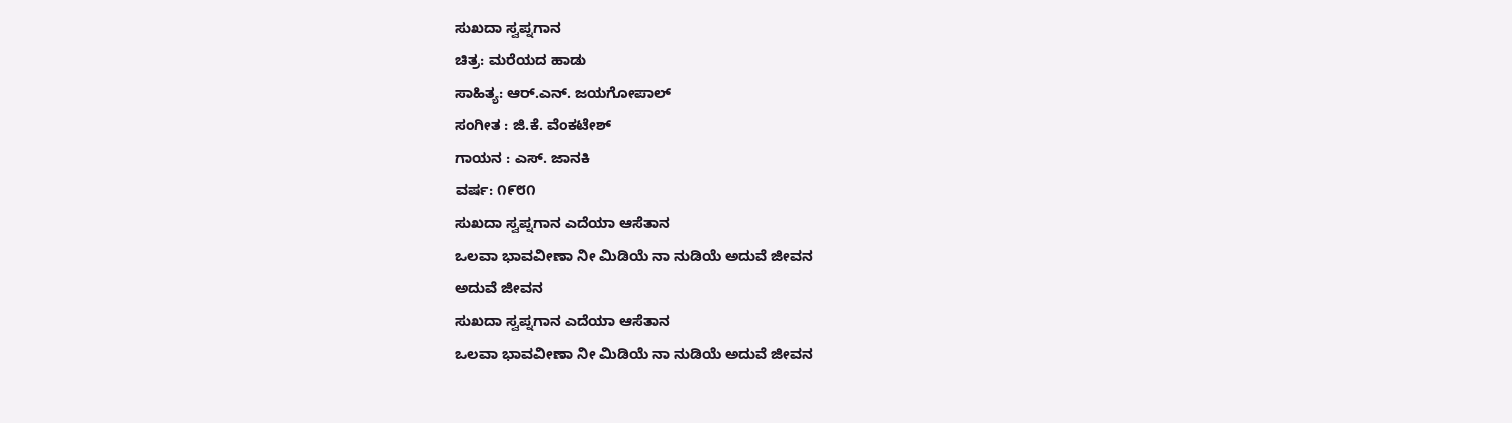ಸುಖದಾ ಸ್ವಪ್ನಗಾನ
ಚಿತ್ರ: ಮರೆಯದ ಹಾಡು
ಸಾಹಿತ್ಯ: ಆರ್.ಎನ್. ಜಯಗೋಪಾಲ್
ಸಂಗೀತ : ಜಿ.ಕೆ. ವೆಂಕಟೇಶ್
ಗಾಯನ : ಎಸ್. ಜಾನಕಿ
ವರ್ಷ: ೧೯೮೧
ಸುಖದಾ ಸ್ವಪ್ನಗಾನ ಎದೆಯಾ ಆಸೆತಾನ
ಒಲವಾ ಭಾವವೀಣಾ ನೀ ಮಿಡಿಯೆ ನಾ ನುಡಿಯೆ ಅದುವೆ ಜೀವನ
ಅದುವೆ ಜೀವನ
ಸುಖದಾ ಸ್ವಪ್ನಗಾನ ಎದೆಯಾ ಆಸೆತಾನ
ಒಲವಾ ಭಾವವೀಣಾ ನೀ ಮಿಡಿಯೆ ನಾ ನುಡಿಯೆ ಅದುವೆ ಜೀವನ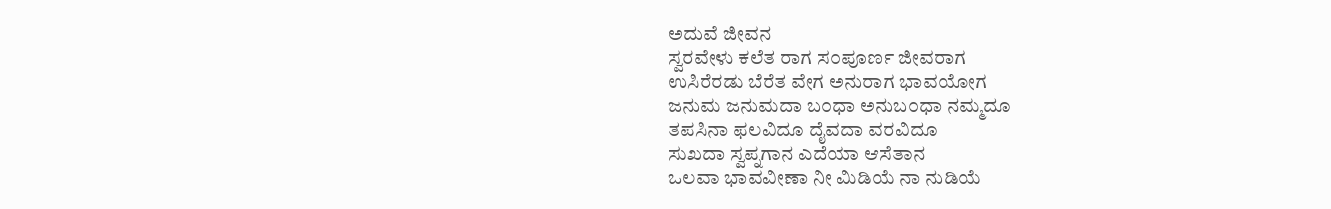ಅದುವೆ ಜೀವನ
ಸ್ವರವೇಳು ಕಲೆತ ರಾಗ ಸ೦ಪೂರ್ಣ ಜೀವರಾಗ
ಉಸಿರೆರಡು ಬೆರೆತ ವೇಗ ಅನುರಾಗ ಭಾವಯೋಗ
ಜನುಮ ಜನುಮದಾ ಬ೦ಧಾ ಅನುಬ೦ಧಾ ನಮ್ಮದೂ
ತಪಸಿನಾ ಫಲವಿದೂ ದೈವದಾ ವರವಿದೂ
ಸುಖದಾ ಸ್ವಪ್ನಗಾನ ಎದೆಯಾ ಆಸೆತಾನ
ಒಲವಾ ಭಾವವೀಣಾ ನೀ ಮಿಡಿಯೆ ನಾ ನುಡಿಯೆ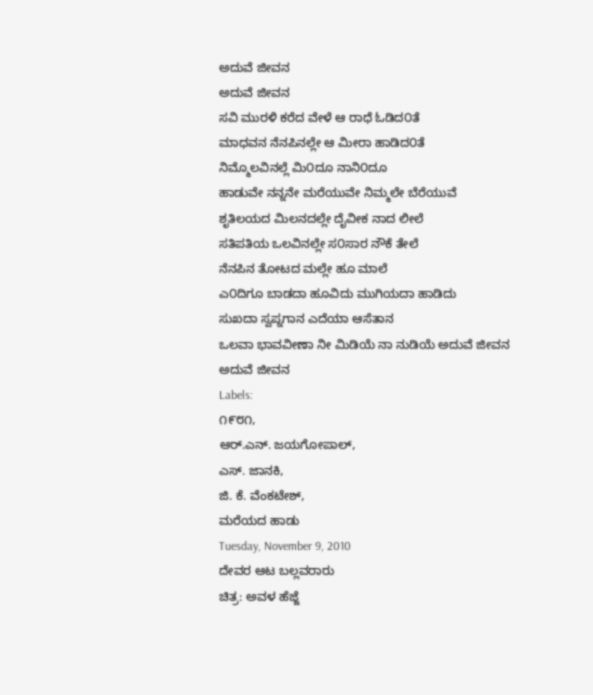ಅದುವೆ ಜೀವನ
ಅದುವೆ ಜೀವನ
ಸವಿ ಮುರಳಿ ಕರೆದ ವೇಳೆ ಆ ರಾಧೆ ಓಡಿದ೦ತೆ
ಮಾಧವನ ನೆನಪಿನಲ್ಲೇ ಆ ಮೀರಾ ಹಾಡಿದ೦ತೆ
ನಿಮ್ಮೊಲವಿನಲ್ಲೆ ಮಿ೦ದೂ ನಾನಿ೦ದೂ
ಹಾಡುವೇ ನನ್ನನೇ ಮರೆಯುವೇ ನಿಮ್ಮಲೇ ಬೆರೆಯುವೆ
ಶೃತಿಲಯದ ಮಿಲನದಲ್ಲೇ ದೈವೀಕ ನಾದ ಲೀಲೆ
ಸತಿಪತಿಯ ಒಲವಿನಲ್ಲೇ ಸ೦ಸಾರ ನೌಕೆ ತೇಲೆ
ನೆನಪಿನ ತೋಟದ ಮಲ್ಲೇ ಹೂ ಮಾಲೆ
ಎ೦ದಿಗೂ ಬಾಡದಾ ಹೂವಿದು ಮುಗಿಯದಾ ಹಾಡಿದು
ಸುಖದಾ ಸ್ವಪ್ನಗಾನ ಎದೆಯಾ ಆಸೆತಾನ
ಒಲವಾ ಭಾವವೀಣಾ ನೀ ಮಿಡಿಯೆ ನಾ ನುಡಿಯೆ ಅದುವೆ ಜೀವನ
ಅದುವೆ ಜೀವನ
Labels:
೧೯೮೧,
ಆರ್.ಎನ್. ಜಯಗೋಪಾಲ್,
ಎಸ್. ಜಾನಕಿ,
ಜಿ. ಕೆ. ವೆಂಕಟೇಶ್,
ಮರೆಯದ ಹಾಡು
Tuesday, November 9, 2010
ದೇವರ ಆಟ ಬಲ್ಲವರಾರು
ಚಿತ್ರ: ಅವಳ ಹೆಜ್ಜೆ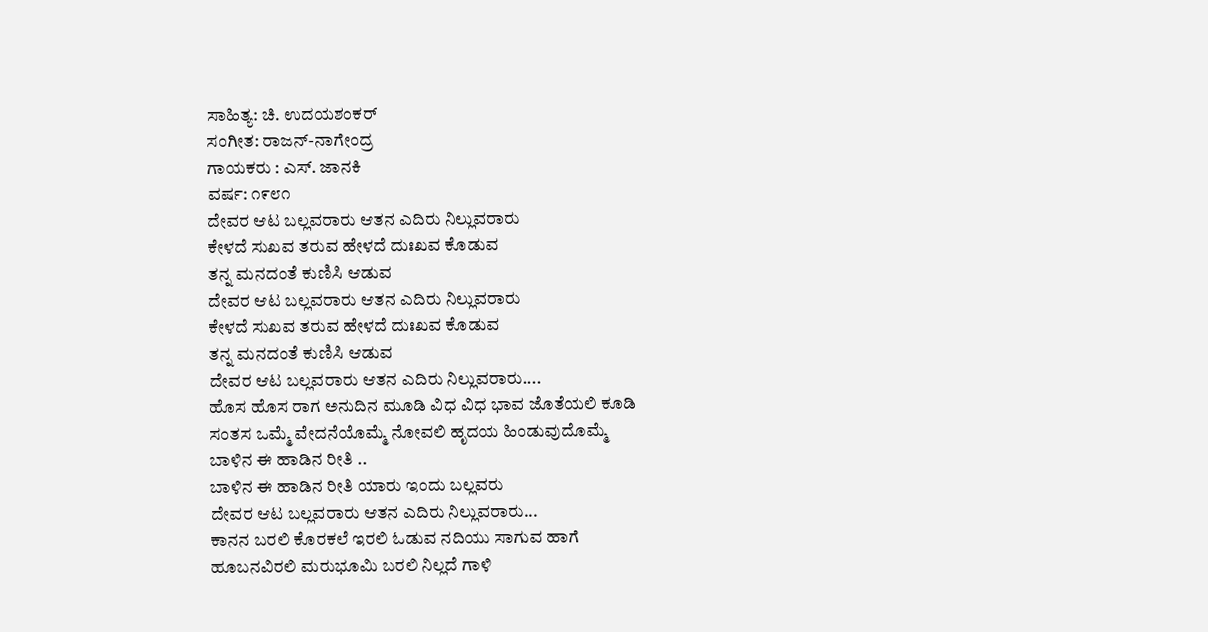ಸಾಹಿತ್ಯ: ಚಿ. ಉದಯಶಂಕರ್
ಸಂಗೀತ: ರಾಜನ್-ನಾಗೇಂದ್ರ
ಗಾಯಕರು : ಎಸ್. ಜಾನಕಿ
ವರ್ಷ: ೧೯೮೧
ದೇವರ ಆಟ ಬಲ್ಲವರಾರು ಆತನ ಎದಿರು ನಿಲ್ಲುವರಾರು
ಕೇಳದೆ ಸುಖವ ತರುವ ಹೇಳದೆ ದುಃಖವ ಕೊಡುವ
ತನ್ನ ಮನದಂತೆ ಕುಣಿಸಿ ಆಡುವ
ದೇವರ ಆಟ ಬಲ್ಲವರಾರು ಆತನ ಎದಿರು ನಿಲ್ಲುವರಾರು
ಕೇಳದೆ ಸುಖವ ತರುವ ಹೇಳದೆ ದುಃಖವ ಕೊಡುವ
ತನ್ನ ಮನದಂತೆ ಕುಣಿಸಿ ಆಡುವ
ದೇವರ ಆಟ ಬಲ್ಲವರಾರು ಆತನ ಎದಿರು ನಿಲ್ಲುವರಾರು....
ಹೊಸ ಹೊಸ ರಾಗ ಅನುದಿನ ಮೂಡಿ ವಿಧ ವಿಧ ಭಾವ ಜೊತೆಯಲಿ ಕೂಡಿ
ಸಂತಸ ಒಮ್ಮೆ ವೇದನೆಯೊಮ್ಮೆ ನೋವಲಿ ಹೃದಯ ಹಿಂಡುವುದೊಮ್ಮೆ
ಬಾಳಿನ ಈ ಹಾಡಿನ ರೀತಿ ..
ಬಾಳಿನ ಈ ಹಾಡಿನ ರೀತಿ ಯಾರು ಇಂದು ಬಲ್ಲವರು
ದೇವರ ಆಟ ಬಲ್ಲವರಾರು ಆತನ ಎದಿರು ನಿಲ್ಲುವರಾರು...
ಕಾನನ ಬರಲಿ ಕೊರಕಲೆ ಇರಲಿ ಓಡುವ ನದಿಯು ಸಾಗುವ ಹಾಗೆ
ಹೂಬನವಿರಲಿ ಮರುಭೂಮಿ ಬರಲಿ ನಿಲ್ಲದೆ ಗಾಳಿ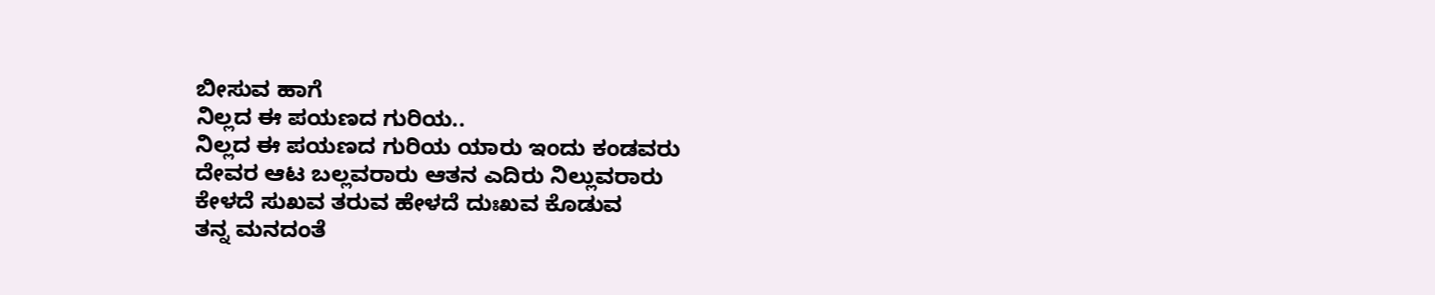ಬೀಸುವ ಹಾಗೆ
ನಿಲ್ಲದ ಈ ಪಯಣದ ಗುರಿಯ..
ನಿಲ್ಲದ ಈ ಪಯಣದ ಗುರಿಯ ಯಾರು ಇಂದು ಕಂಡವರು
ದೇವರ ಆಟ ಬಲ್ಲವರಾರು ಆತನ ಎದಿರು ನಿಲ್ಲುವರಾರು
ಕೇಳದೆ ಸುಖವ ತರುವ ಹೇಳದೆ ದುಃಖವ ಕೊಡುವ
ತನ್ನ ಮನದಂತೆ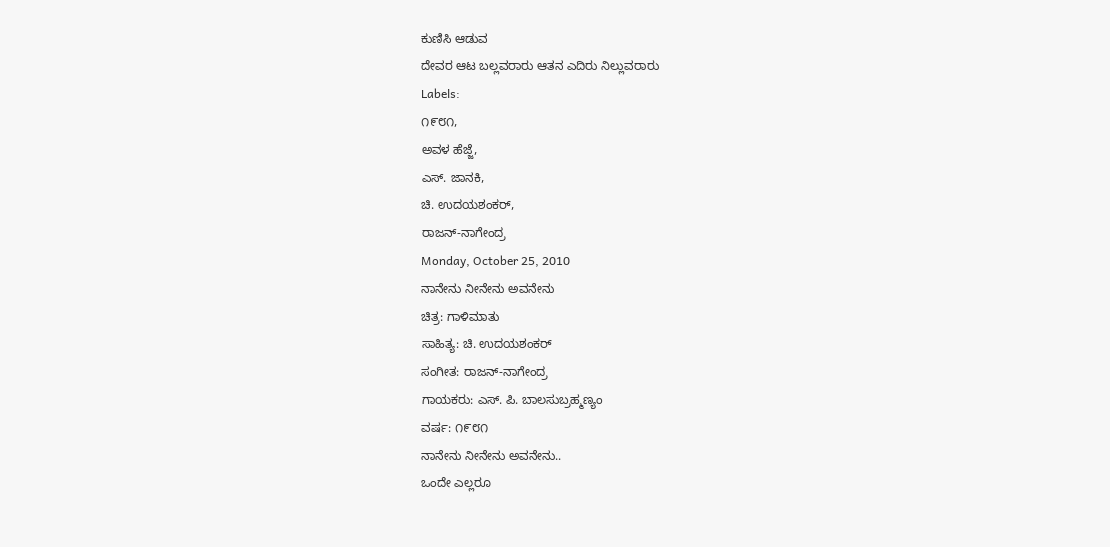ಕುಣಿಸಿ ಆಡುವ
ದೇವರ ಆಟ ಬಲ್ಲವರಾರು ಆತನ ಎದಿರು ನಿಲ್ಲುವರಾರು
Labels:
೧೯೮೧,
ಅವಳ ಹೆಜ್ಜೆ,
ಎಸ್. ಜಾನಕಿ,
ಚಿ. ಉದಯಶಂಕರ್,
ರಾಜನ್-ನಾಗೇಂದ್ರ
Monday, October 25, 2010
ನಾನೇನು ನೀನೇನು ಅವನೇನು
ಚಿತ್ರ: ಗಾಳಿಮಾತು
ಸಾಹಿತ್ಯ: ಚಿ. ಉದಯಶಂಕರ್
ಸಂಗೀತ: ರಾಜನ್-ನಾಗೇಂದ್ರ
ಗಾಯಕರು: ಎಸ್. ಪಿ. ಬಾಲಸುಬ್ರಹ್ಮಣ್ಯಂ
ವರ್ಷ: ೧೯೮೧
ನಾನೇನು ನೀನೇನು ಅವನೇನು..
ಒಂದೇ ಎಲ್ಲರೂ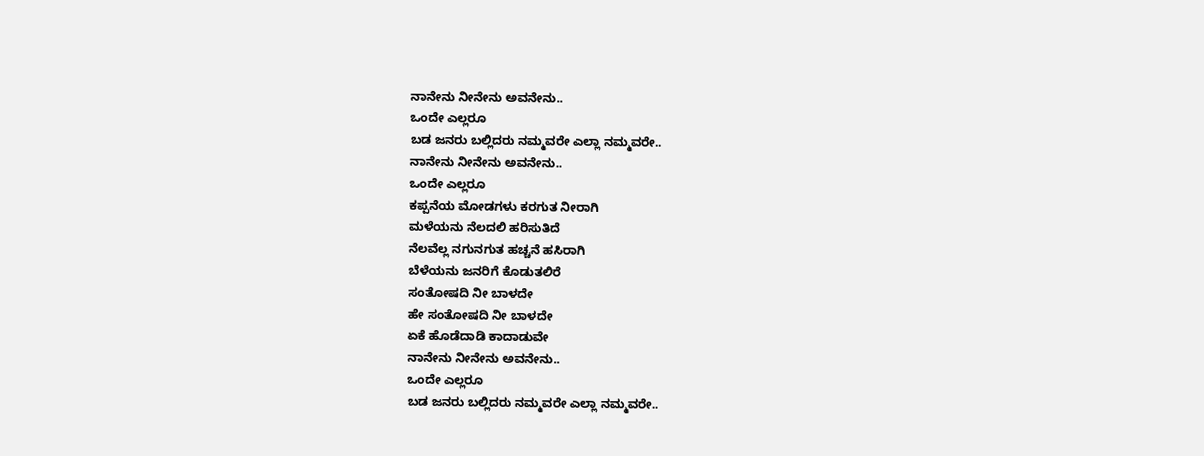ನಾನೇನು ನೀನೇನು ಅವನೇನು..
ಒಂದೇ ಎಲ್ಲರೂ
ಬಡ ಜನರು ಬಲ್ಲಿದರು ನಮ್ಮವರೇ ಎಲ್ಲಾ ನಮ್ಮವರೇ..
ನಾನೇನು ನೀನೇನು ಅವನೇನು..
ಒಂದೇ ಎಲ್ಲರೂ
ಕಪ್ಪನೆಯ ಮೋಡಗಳು ಕರಗುತ ನೀರಾಗಿ
ಮಳೆಯನು ನೆಲದಲಿ ಹರಿಸುತಿದೆ
ನೆಲವೆಲ್ಲ ನಗುನಗುತ ಹಚ್ಚನೆ ಹಸಿರಾಗಿ
ಬೆಳೆಯನು ಜನರಿಗೆ ಕೊಡುತಲಿರೆ
ಸಂತೋಷದಿ ನೀ ಬಾಳದೇ
ಹೇ ಸಂತೋಷದಿ ನೀ ಬಾಳದೇ
ಏಕೆ ಹೊಡೆದಾಡಿ ಕಾದಾಡುವೇ
ನಾನೇನು ನೀನೇನು ಅವನೇನು..
ಒಂದೇ ಎಲ್ಲರೂ
ಬಡ ಜನರು ಬಲ್ಲಿದರು ನಮ್ಮವರೇ ಎಲ್ಲಾ ನಮ್ಮವರೇ..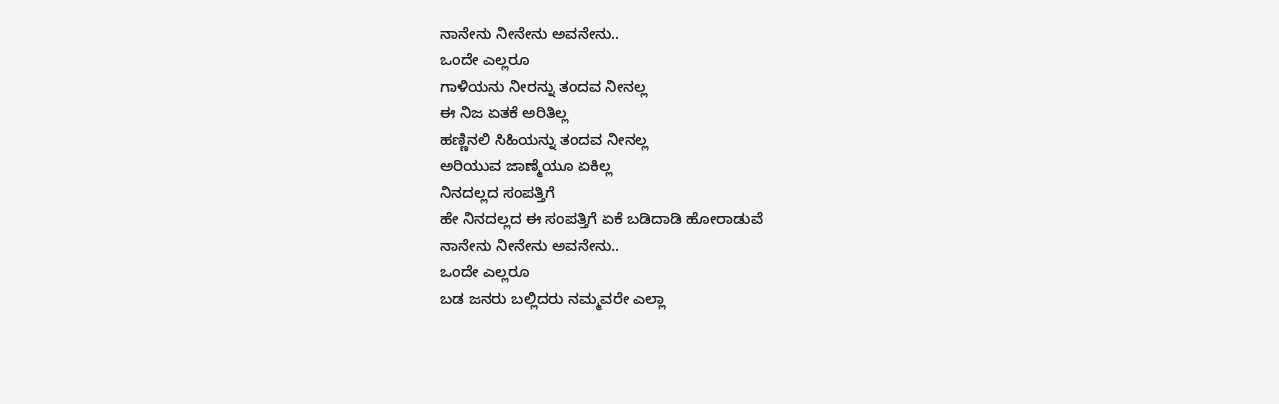ನಾನೇನು ನೀನೇನು ಅವನೇನು..
ಒಂದೇ ಎಲ್ಲರೂ
ಗಾಳಿಯನು ನೀರನ್ನು ತಂದವ ನೀನಲ್ಲ
ಈ ನಿಜ ಏತಕೆ ಅರಿತಿಲ್ಲ
ಹಣ್ಣಿನಲಿ ಸಿಹಿಯನ್ನು ತಂದವ ನೀನಲ್ಲ
ಅರಿಯುವ ಜಾಣ್ಮೆಯೂ ಏಕಿಲ್ಲ
ನಿನದಲ್ಲದ ಸಂಪತ್ತಿಗೆ
ಹೇ ನಿನದಲ್ಲದ ಈ ಸಂಪತ್ತಿಗೆ ಏಕೆ ಬಡಿದಾಡಿ ಹೋರಾಡುವೆ
ನಾನೇನು ನೀನೇನು ಅವನೇನು..
ಒಂದೇ ಎಲ್ಲರೂ
ಬಡ ಜನರು ಬಲ್ಲಿದರು ನಮ್ಮವರೇ ಎಲ್ಲಾ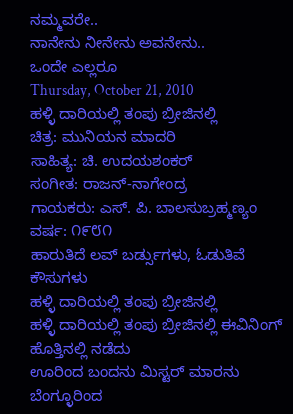ನಮ್ಮವರೇ..
ನಾನೇನು ನೀನೇನು ಅವನೇನು..
ಒಂದೇ ಎಲ್ಲರೂ
Thursday, October 21, 2010
ಹಳ್ಳಿ ದಾರಿಯಲ್ಲಿ ತಂಪು ಬ್ರೀಜಿನಲ್ಲಿ
ಚಿತ್ರ: ಮುನಿಯನ ಮಾದರಿ
ಸಾಹಿತ್ಯ: ಚಿ. ಉದಯಶಂಕರ್
ಸಂಗೀತ: ರಾಜನ್-ನಾಗೇಂದ್ರ
ಗಾಯಕರು: ಎಸ್. ಪಿ. ಬಾಲಸುಬ್ರಹ್ಮಣ್ಯಂ
ವರ್ಷ: ೧೯೮೧
ಹಾರುತಿದೆ ಲವ್ ಬರ್ಡ್ಸುಗಳು, ಓಡುತಿವೆ ಕೌಸುಗಳು
ಹಳ್ಳಿ ದಾರಿಯಲ್ಲಿ ತಂಪು ಬ್ರೀಜಿನಲ್ಲಿ
ಹಳ್ಳಿ ದಾರಿಯಲ್ಲಿ ತಂಪು ಬ್ರೀಜಿನಲ್ಲಿ ಈವಿನಿಂಗ್ ಹೊತ್ತಿನಲ್ಲಿ ನಡೆದು
ಊರಿಂದ ಬಂದನು ಮಿಸ್ಟರ್ ಮಾರನು
ಬೆಂಗ್ಳೂರಿಂದ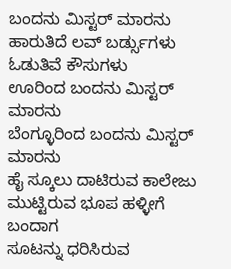ಬಂದನು ಮಿಸ್ಟರ್ ಮಾರನು
ಹಾರುತಿದೆ ಲವ್ ಬರ್ಡ್ಸುಗಳು ಓಡುತಿವೆ ಕೌಸುಗಳು
ಊರಿಂದ ಬಂದನು ಮಿಸ್ಟರ್ ಮಾರನು
ಬೆಂಗ್ಳೂರಿಂದ ಬಂದನು ಮಿಸ್ಟರ್ ಮಾರನು
ಹೈ ಸ್ಕೂಲು ದಾಟಿರುವ ಕಾಲೇಜು ಮುಟ್ಟಿರುವ ಭೂಪ ಹಳ್ಳೀಗೆ ಬಂದಾಗ
ಸೂಟನ್ನು ಧರಿಸಿರುವ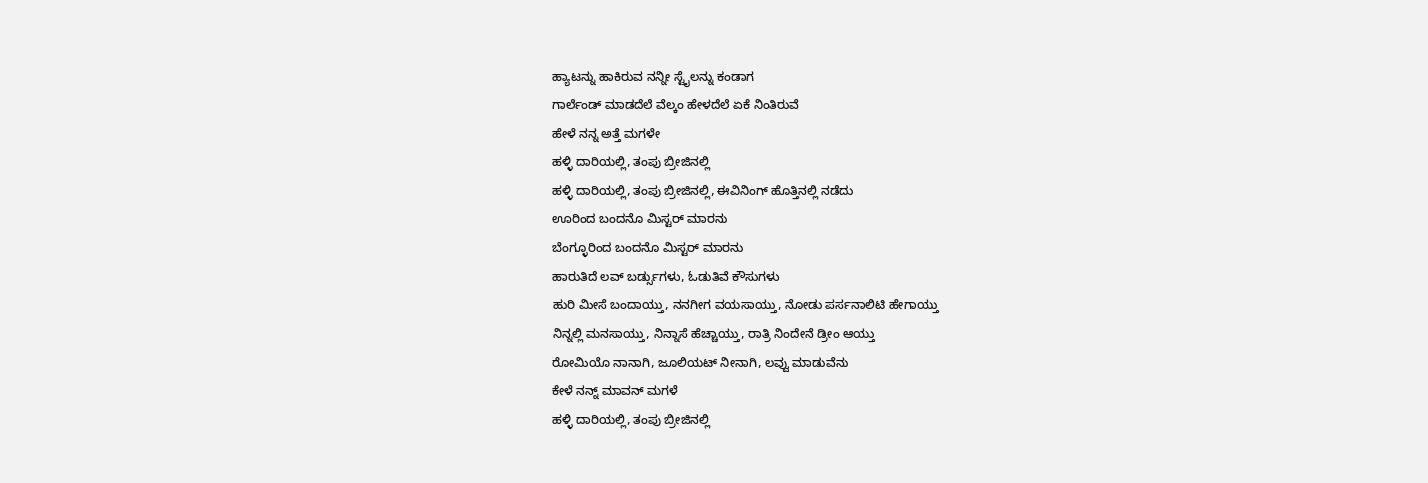ಹ್ಯಾಟನ್ನು ಹಾಕಿರುವ ನನ್ನೀ ಸ್ಟೈಲನ್ನು ಕಂಡಾಗ
ಗಾರ್ಲೆಂಡ್ ಮಾಡದೆಲೆ ವೆಲ್ಕಂ ಹೇಳದೆಲೆ ಏಕೆ ನಿಂತಿರುವೆ
ಹೇಳೆ ನನ್ನ ಅತ್ತೆ ಮಗಳೇ
ಹಳ್ಳಿ ದಾರಿಯಲ್ಲಿ, ತಂಪು ಬ್ರೀಜಿನಲ್ಲಿ
ಹಳ್ಳಿ ದಾರಿಯಲ್ಲಿ, ತಂಪು ಬ್ರೀಜಿನಲ್ಲಿ, ಈವಿನಿಂಗ್ ಹೊತ್ತಿನಲ್ಲಿ ನಡೆದು
ಊರಿಂದ ಬಂದನೊ ಮಿಸ್ಟರ್ ಮಾರನು
ಬೆಂಗ್ಳೂರಿಂದ ಬಂದನೊ ಮಿಸ್ಟರ್ ಮಾರನು
ಹಾರುತಿದೆ ಲವ್ ಬರ್ಡ್ಸುಗಳು, ಓಡುತಿವೆ ಕೌಸುಗಳು
ಹುರಿ ಮೀಸೆ ಬಂದಾಯ್ತು, ನನಗೀಗ ವಯಸಾಯ್ತು, ನೋಡು ಪರ್ಸನಾಲಿಟಿ ಹೇಗಾಯ್ತು
ನಿನ್ನಲ್ಲಿ ಮನಸಾಯ್ತು, ನಿನ್ನಾಸೆ ಹೆಚ್ಚಾಯ್ತು, ರಾತ್ರಿ ನಿಂದೇನೆ ಡ್ರೀಂ ಆಯ್ತು
ರೋಮಿಯೊ ನಾನಾಗಿ, ಜೂಲಿಯಟ್ ನೀನಾಗಿ, ಲವ್ವು ಮಾಡುವೆನು
ಕೇಳೆ ನನ್ನ್ ಮಾವನ್ ಮಗಳೆ
ಹಳ್ಳಿ ದಾರಿಯಲ್ಲಿ, ತಂಪು ಬ್ರೀಜಿನಲ್ಲಿ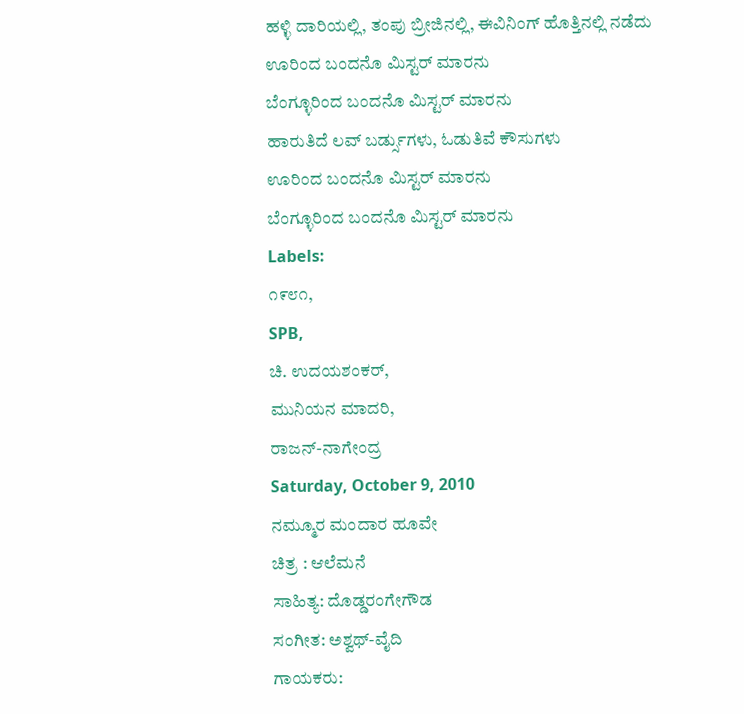ಹಳ್ಳಿ ದಾರಿಯಲ್ಲಿ, ತಂಪು ಬ್ರೀಜಿನಲ್ಲಿ, ಈವಿನಿಂಗ್ ಹೊತ್ತಿನಲ್ಲಿ ನಡೆದು
ಊರಿಂದ ಬಂದನೊ ಮಿಸ್ಟರ್ ಮಾರನು
ಬೆಂಗ್ಳೂರಿಂದ ಬಂದನೊ ಮಿಸ್ಟರ್ ಮಾರನು
ಹಾರುತಿದೆ ಲವ್ ಬರ್ಡ್ಸುಗಳು, ಓಡುತಿವೆ ಕೌಸುಗಳು
ಊರಿಂದ ಬಂದನೊ ಮಿಸ್ಟರ್ ಮಾರನು
ಬೆಂಗ್ಳೂರಿಂದ ಬಂದನೊ ಮಿಸ್ಟರ್ ಮಾರನು
Labels:
೧೯೮೧,
SPB,
ಚಿ. ಉದಯಶಂಕರ್,
ಮುನಿಯನ ಮಾದರಿ,
ರಾಜನ್-ನಾಗೇಂದ್ರ
Saturday, October 9, 2010
ನಮ್ಮೂರ ಮಂದಾರ ಹೂವೇ
ಚಿತ್ರ : ಆಲೆಮನೆ
ಸಾಹಿತ್ಯ: ದೊಡ್ಡರಂಗೇಗೌಡ
ಸಂಗೀತ: ಅಶ್ವಥ್-ವೈದಿ
ಗಾಯಕರು: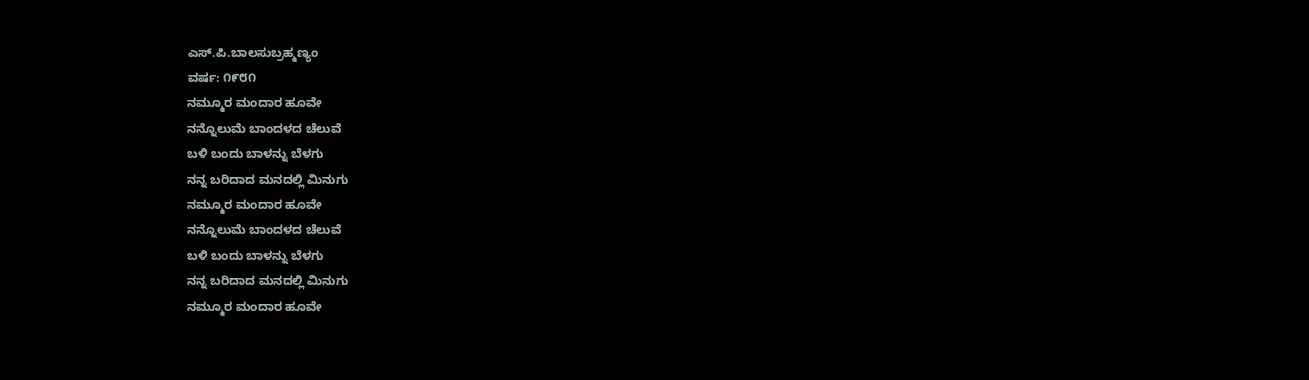ಎಸ್.ಪಿ.ಬಾಲಸುಬ್ರಹ್ಮಣ್ಯಂ
ವರ್ಷ: ೧೯೮೧
ನಮ್ಮೂರ ಮಂದಾರ ಹೂವೇ
ನನ್ನೊಲುಮೆ ಬಾಂದಳದ ಚೆಲುವೆ
ಬಳಿ ಬಂದು ಬಾಳನ್ನು ಬೆಳಗು
ನನ್ನ ಬರಿದಾದ ಮನದಲ್ಲಿ ಮಿನುಗು
ನಮ್ಮೂರ ಮಂದಾರ ಹೂವೇ
ನನ್ನೊಲುಮೆ ಬಾಂದಳದ ಚೆಲುವೆ
ಬಳಿ ಬಂದು ಬಾಳನ್ನು ಬೆಳಗು
ನನ್ನ ಬರಿದಾದ ಮನದಲ್ಲಿ ಮಿನುಗು
ನಮ್ಮೂರ ಮಂದಾರ ಹೂವೇ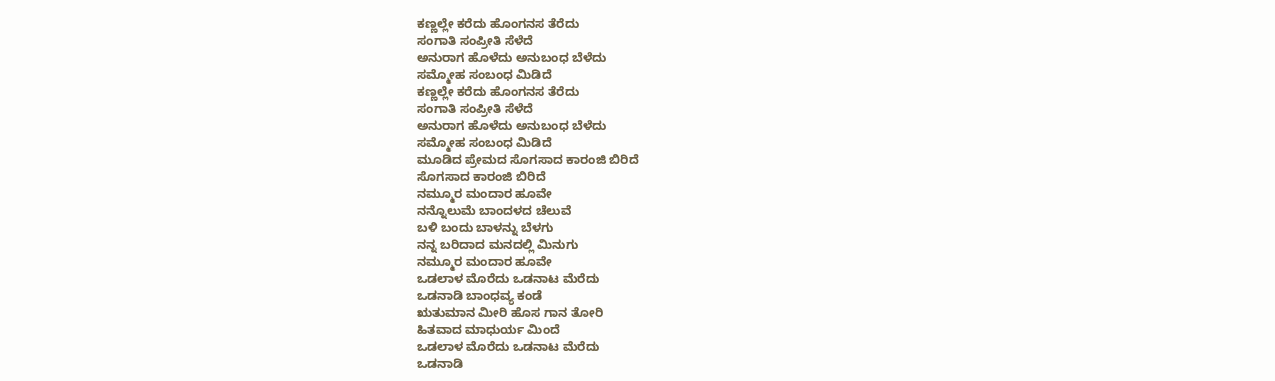ಕಣ್ಣಲ್ಲೇ ಕರೆದು ಹೊಂಗನಸ ತೆರೆದು
ಸಂಗಾತಿ ಸಂಪ್ರೀತಿ ಸೆಳೆದೆ
ಅನುರಾಗ ಹೊಳೆದು ಅನುಬಂಧ ಬೆಳೆದು
ಸಮ್ಮೋಹ ಸಂಬಂಧ ಮಿಡಿದೆ
ಕಣ್ಣಲ್ಲೇ ಕರೆದು ಹೊಂಗನಸ ತೆರೆದು
ಸಂಗಾತಿ ಸಂಪ್ರೀತಿ ಸೆಳೆದೆ
ಅನುರಾಗ ಹೊಳೆದು ಅನುಬಂಧ ಬೆಳೆದು
ಸಮ್ಮೋಹ ಸಂಬಂಧ ಮಿಡಿದೆ
ಮೂಡಿದ ಪ್ರೇಮದ ಸೊಗಸಾದ ಕಾರಂಜಿ ಬಿರಿದೆ
ಸೊಗಸಾದ ಕಾರಂಜಿ ಬಿರಿದೆ
ನಮ್ಮೂರ ಮಂದಾರ ಹೂವೇ
ನನ್ನೊಲುಮೆ ಬಾಂದಳದ ಚೆಲುವೆ
ಬಳಿ ಬಂದು ಬಾಳನ್ನು ಬೆಳಗು
ನನ್ನ ಬರಿದಾದ ಮನದಲ್ಲಿ ಮಿನುಗು
ನಮ್ಮೂರ ಮಂದಾರ ಹೂವೇ
ಒಡಲಾಳ ಮೊರೆದು ಒಡನಾಟ ಮೆರೆದು
ಒಡನಾಡಿ ಬಾಂಧವ್ಯ ಕಂಡೆ
ಋತುಮಾನ ಮೀರಿ ಹೊಸ ಗಾನ ತೋರಿ
ಹಿತವಾದ ಮಾಧುರ್ಯ ಮಿಂದೆ
ಒಡಲಾಳ ಮೊರೆದು ಒಡನಾಟ ಮೆರೆದು
ಒಡನಾಡಿ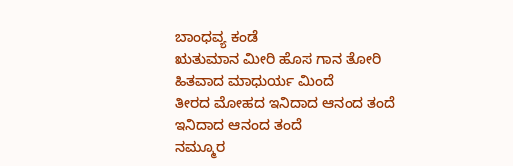ಬಾಂಧವ್ಯ ಕಂಡೆ
ಋತುಮಾನ ಮೀರಿ ಹೊಸ ಗಾನ ತೋರಿ
ಹಿತವಾದ ಮಾಧುರ್ಯ ಮಿಂದೆ
ತೀರದ ಮೋಹದ ಇನಿದಾದ ಆನಂದ ತಂದೆ
ಇನಿದಾದ ಆನಂದ ತಂದೆ
ನಮ್ಮೂರ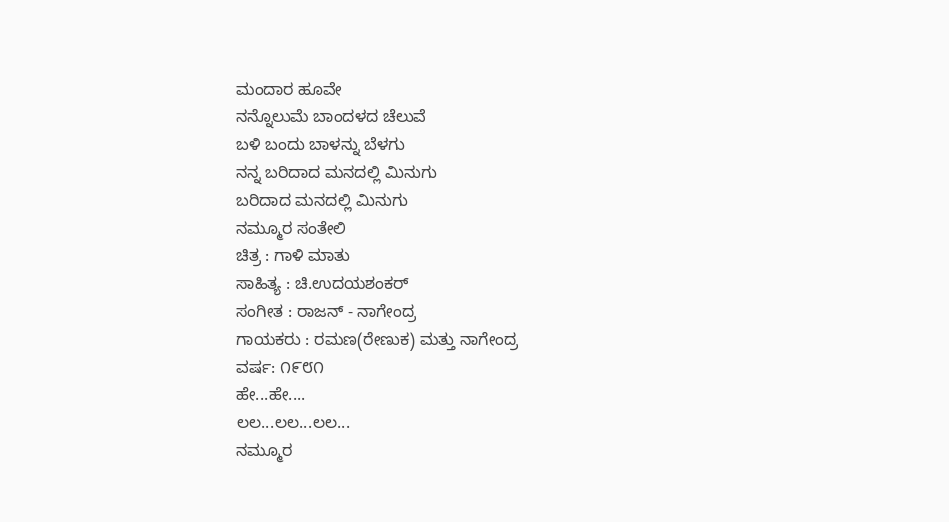ಮಂದಾರ ಹೂವೇ
ನನ್ನೊಲುಮೆ ಬಾಂದಳದ ಚೆಲುವೆ
ಬಳಿ ಬಂದು ಬಾಳನ್ನು ಬೆಳಗು
ನನ್ನ ಬರಿದಾದ ಮನದಲ್ಲಿ ಮಿನುಗು
ಬರಿದಾದ ಮನದಲ್ಲಿ ಮಿನುಗು
ನಮ್ಮೂರ ಸಂತೇಲಿ
ಚಿತ್ರ : ಗಾಳಿ ಮಾತು
ಸಾಹಿತ್ಯ : ಚಿ.ಉದಯಶಂಕರ್
ಸಂಗೀತ : ರಾಜನ್ - ನಾಗೇಂದ್ರ
ಗಾಯಕರು : ರಮಣ(ರೇಣುಕ) ಮತ್ತು ನಾಗೇಂದ್ರ
ವರ್ಷ: ೧೯೮೧
ಹೇ...ಹೇ....
ಲಲ...ಲಲ...ಲಲ...
ನಮ್ಮೂರ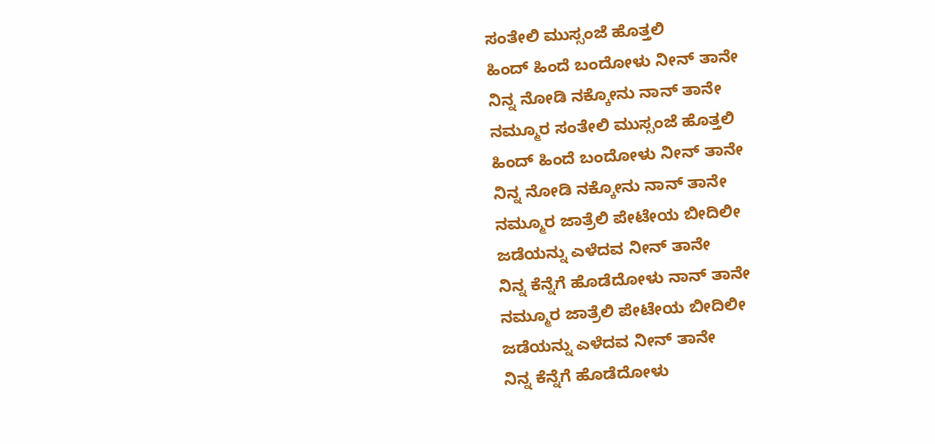ಸಂತೇಲಿ ಮುಸ್ಸಂಜೆ ಹೊತ್ತಲಿ
ಹಿಂದ್ ಹಿಂದೆ ಬಂದೋಳು ನೀನ್ ತಾನೇ
ನಿನ್ನ ನೋಡಿ ನಕ್ಕೋನು ನಾನ್ ತಾನೇ
ನಮ್ಮೂರ ಸಂತೇಲಿ ಮುಸ್ಸಂಜೆ ಹೊತ್ತಲಿ
ಹಿಂದ್ ಹಿಂದೆ ಬಂದೋಳು ನೀನ್ ತಾನೇ
ನಿನ್ನ ನೋಡಿ ನಕ್ಕೋನು ನಾನ್ ತಾನೇ
ನಮ್ಮೂರ ಜಾತ್ರೆಲಿ ಪೇಟೇಯ ಬೀದಿಲೀ
ಜಡೆಯನ್ನು ಎಳೆದವ ನೀನ್ ತಾನೇ
ನಿನ್ನ ಕೆನ್ನೆಗೆ ಹೊಡೆದೋಳು ನಾನ್ ತಾನೇ
ನಮ್ಮೂರ ಜಾತ್ರೆಲಿ ಪೇಟೇಯ ಬೀದಿಲೀ
ಜಡೆಯನ್ನು ಎಳೆದವ ನೀನ್ ತಾನೇ
ನಿನ್ನ ಕೆನ್ನೆಗೆ ಹೊಡೆದೋಳು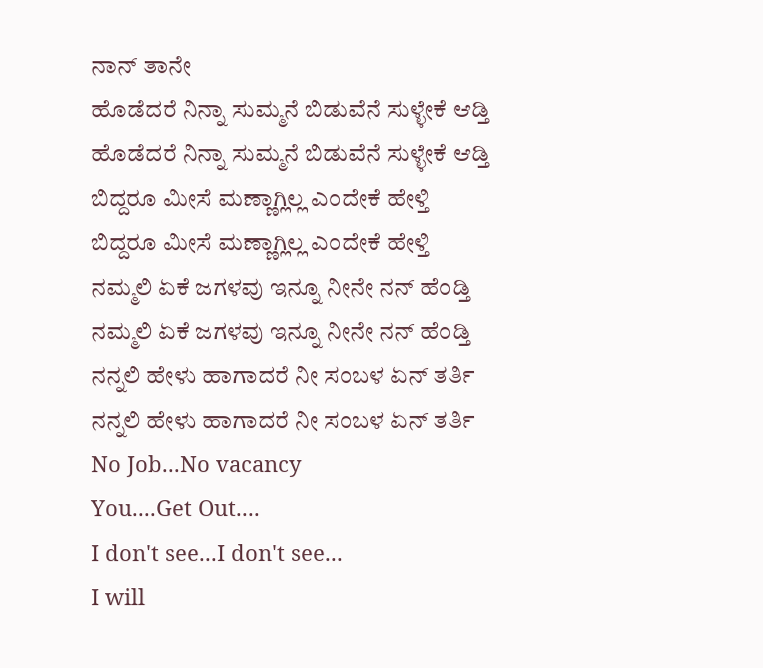ನಾನ್ ತಾನೇ
ಹೊಡೆದರೆ ನಿನ್ನಾ ಸುಮ್ಮನೆ ಬಿಡುವೆನೆ ಸುಳ್ಳೇಕೆ ಆಡ್ತಿ
ಹೊಡೆದರೆ ನಿನ್ನಾ ಸುಮ್ಮನೆ ಬಿಡುವೆನೆ ಸುಳ್ಳೇಕೆ ಆಡ್ತಿ
ಬಿದ್ದರೂ ಮೀಸೆ ಮಣ್ಣಾಗ್ಲಿಲ್ಲ ಎಂದೇಕೆ ಹೇಳ್ತಿ
ಬಿದ್ದರೂ ಮೀಸೆ ಮಣ್ಣಾಗ್ಲಿಲ್ಲ ಎಂದೇಕೆ ಹೇಳ್ತಿ
ನಮ್ಮಲಿ ಏಕೆ ಜಗಳವು ಇನ್ನೂ ನೀನೇ ನನ್ ಹೆಂಡ್ತಿ
ನಮ್ಮಲಿ ಏಕೆ ಜಗಳವು ಇನ್ನೂ ನೀನೇ ನನ್ ಹೆಂಡ್ತಿ
ನನ್ನಲಿ ಹೇಳು ಹಾಗಾದರೆ ನೀ ಸಂಬಳ ಏನ್ ತರ್ತಿ
ನನ್ನಲಿ ಹೇಳು ಹಾಗಾದರೆ ನೀ ಸಂಬಳ ಏನ್ ತರ್ತಿ
No Job...No vacancy
You....Get Out....
I don't see...I don't see...
I will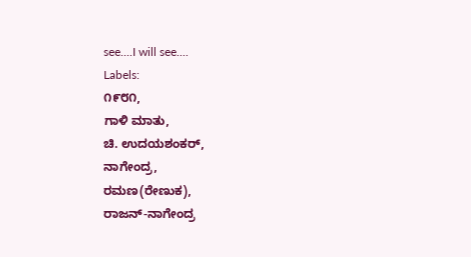see....I will see....
Labels:
೧೯೮೧,
ಗಾಳಿ ಮಾತು,
ಚಿ. ಉದಯಶಂಕರ್,
ನಾಗೇಂದ್ರ,
ರಮಣ(ರೇಣುಕ),
ರಾಜನ್-ನಾಗೇಂದ್ರ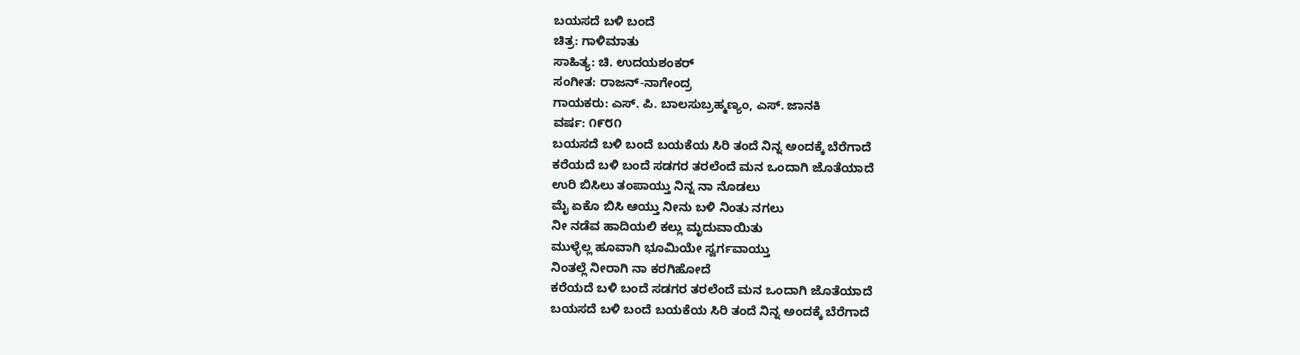ಬಯಸದೆ ಬಳಿ ಬಂದೆ
ಚಿತ್ರ: ಗಾಳಿಮಾತು
ಸಾಹಿತ್ಯ: ಚಿ. ಉದಯಶಂಕರ್
ಸಂಗೀತ: ರಾಜನ್-ನಾಗೇಂದ್ರ
ಗಾಯಕರು: ಎಸ್. ಪಿ. ಬಾಲಸುಬ್ರಹ್ಮಣ್ಯಂ, ಎಸ್. ಜಾನಕಿ
ವರ್ಷ: ೧೯೮೧
ಬಯಸದೆ ಬಳಿ ಬಂದೆ ಬಯಕೆಯ ಸಿರಿ ತಂದೆ ನಿನ್ನ ಅಂದಕ್ಕೆ ಬೆರೆಗಾದೆ
ಕರೆಯದೆ ಬಳಿ ಬಂದೆ ಸಡಗರ ತರಲೆಂದೆ ಮನ ಒಂದಾಗಿ ಜೊತೆಯಾದೆ
ಉರಿ ಬಿಸಿಲು ತಂಪಾಯ್ತು ನಿನ್ನ ನಾ ನೊಡಲು
ಮೈ ಏಕೊ ಬಿಸಿ ಆಯ್ತು ನೀನು ಬಳಿ ನಿಂತು ನಗಲು
ನೀ ನಡೆವ ಹಾದಿಯಲಿ ಕಲ್ಲು ಮೃದುವಾಯಿತು
ಮುಳ್ಳೆಲ್ಲ ಹೂವಾಗಿ ಭೂಮಿಯೇ ಸ್ವರ್ಗವಾಯ್ತು
ನಿಂತಲ್ಲೆ ನೀರಾಗಿ ನಾ ಕರಗಿಹೋದೆ
ಕರೆಯದೆ ಬಳಿ ಬಂದೆ ಸಡಗರ ತರಲೆಂದೆ ಮನ ಒಂದಾಗಿ ಜೊತೆಯಾದೆ
ಬಯಸದೆ ಬಳಿ ಬಂದೆ ಬಯಕೆಯ ಸಿರಿ ತಂದೆ ನಿನ್ನ ಅಂದಕ್ಕೆ ಬೆರೆಗಾದೆ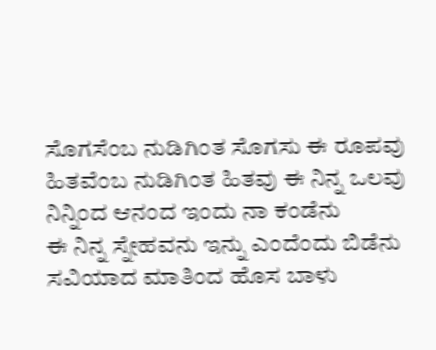ಸೊಗಸೆಂಬ ನುಡಿಗಿಂತ ಸೊಗಸು ಈ ರೂಪವು
ಹಿತವೆಂಬ ನುಡಿಗಿಂತ ಹಿತವು ಈ ನಿನ್ನ ಒಲವು
ನಿನ್ನಿಂದ ಆನಂದ ಇಂದು ನಾ ಕಂಡೆನು
ಈ ನಿನ್ನ ಸ್ನೇಹವನು ಇನ್ನು ಎಂದೆಂದು ಬಿಡೆನು
ಸವಿಯಾದ ಮಾತಿಂದ ಹೊಸ ಬಾಳು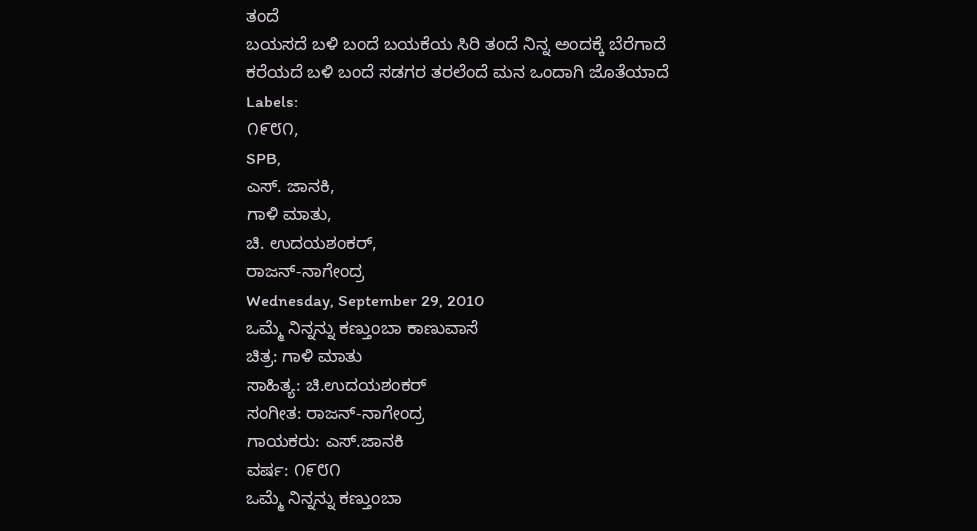ತಂದೆ
ಬಯಸದೆ ಬಳಿ ಬಂದೆ ಬಯಕೆಯ ಸಿರಿ ತಂದೆ ನಿನ್ನ ಅಂದಕ್ಕೆ ಬೆರೆಗಾದೆ
ಕರೆಯದೆ ಬಳಿ ಬಂದೆ ಸಡಗರ ತರಲೆಂದೆ ಮನ ಒಂದಾಗಿ ಜೊತೆಯಾದೆ
Labels:
೧೯೮೧,
SPB,
ಎಸ್. ಜಾನಕಿ,
ಗಾಳಿ ಮಾತು,
ಚಿ. ಉದಯಶಂಕರ್,
ರಾಜನ್-ನಾಗೇಂದ್ರ
Wednesday, September 29, 2010
ಒಮ್ಮೆ ನಿನ್ನನ್ನು ಕಣ್ತುಂಬಾ ಕಾಣುವಾಸೆ
ಚಿತ್ರ: ಗಾಳಿ ಮಾತು
ಸಾಹಿತ್ಯ: ಚಿ.ಉದಯಶಂಕರ್
ಸಂಗೀತ: ರಾಜನ್-ನಾಗೇಂದ್ರ
ಗಾಯಕರು: ಎಸ್.ಜಾನಕಿ
ವರ್ಷ: ೧೯೮೧
ಒಮ್ಮೆ ನಿನ್ನನ್ನು ಕಣ್ತುಂಬಾ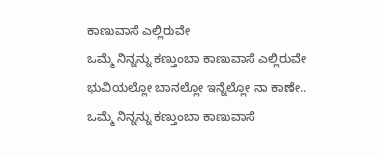ಕಾಣುವಾಸೆ ಎಲ್ಲಿರುವೇ
ಒಮ್ಮೆ ನಿನ್ನನ್ನು ಕಣ್ತುಂಬಾ ಕಾಣುವಾಸೆ ಎಲ್ಲಿರುವೇ
ಭುವಿಯಲ್ಲೋ ಬಾನಲ್ಲೋ ಇನ್ನೆಲ್ಲೋ ನಾ ಕಾಣೇ..
ಒಮ್ಮೆ ನಿನ್ನನ್ನು ಕಣ್ತುಂಬಾ ಕಾಣುವಾಸೆ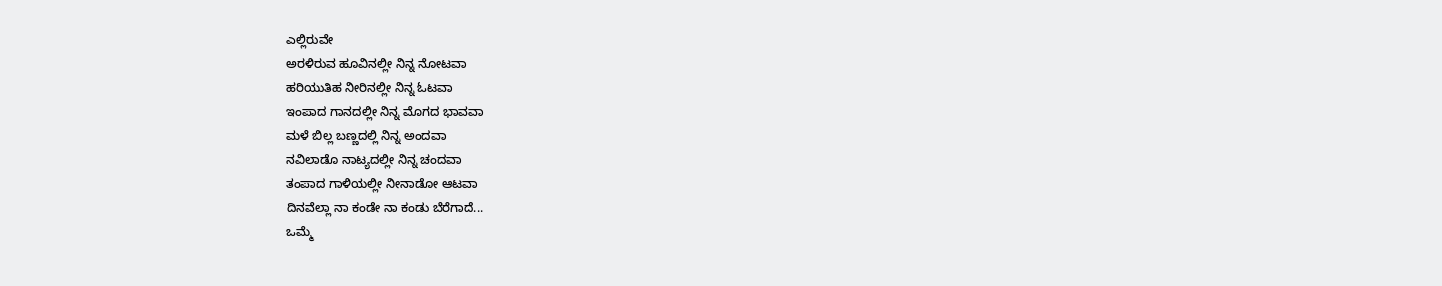ಎಲ್ಲಿರುವೇ
ಅರಳಿರುವ ಹೂವಿನಲ್ಲೀ ನಿನ್ನ ನೋಟವಾ
ಹರಿಯುತಿಹ ನೀರಿನಲ್ಲೀ ನಿನ್ನ ಓಟವಾ
ಇಂಪಾದ ಗಾನದಲ್ಲೀ ನಿನ್ನ ಮೊಗದ ಭಾವವಾ
ಮಳೆ ಬಿಲ್ಲ ಬಣ್ಣದಲ್ಲಿ ನಿನ್ನ ಅಂದವಾ
ನವಿಲಾಡೊ ನಾಟ್ಯದಲ್ಲೀ ನಿನ್ನ ಚಂದವಾ
ತಂಪಾದ ಗಾಳಿಯಲ್ಲೀ ನೀನಾಡೋ ಆಟವಾ
ದಿನವೆಲ್ಲಾ ನಾ ಕಂಡೇ ನಾ ಕಂಡು ಬೆರೆಗಾದೆ...
ಒಮ್ಮೆ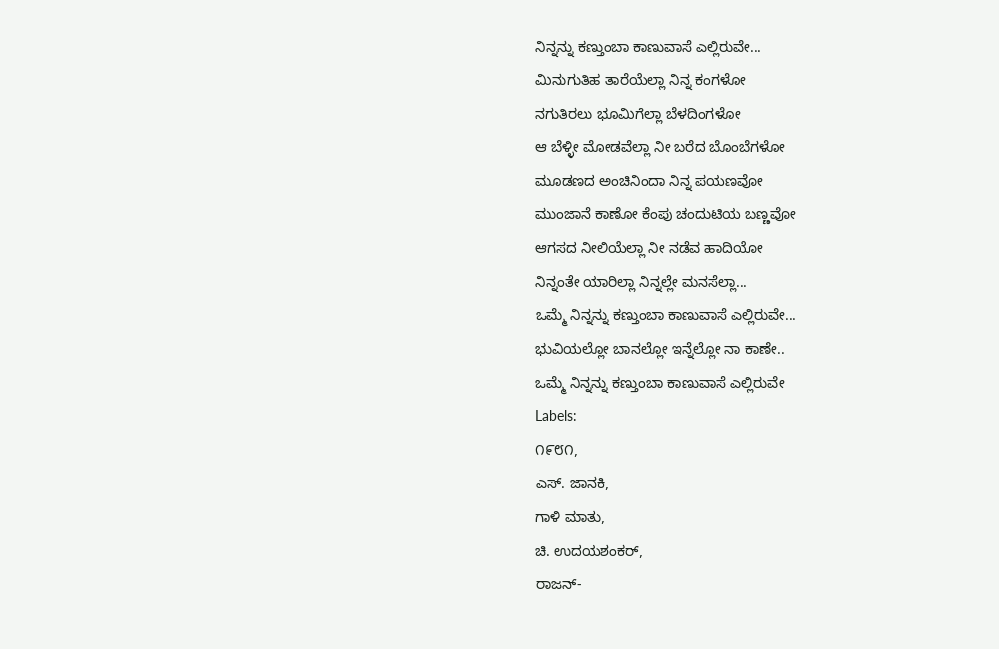ನಿನ್ನನ್ನು ಕಣ್ತುಂಬಾ ಕಾಣುವಾಸೆ ಎಲ್ಲಿರುವೇ...
ಮಿನುಗುತಿಹ ತಾರೆಯೆಲ್ಲಾ ನಿನ್ನ ಕಂಗಳೋ
ನಗುತಿರಲು ಭೂಮಿಗೆಲ್ಲಾ ಬೆಳದಿಂಗಳೋ
ಆ ಬೆಳ್ಳೀ ಮೋಡವೆಲ್ಲಾ ನೀ ಬರೆದ ಬೊಂಬೆಗಳೋ
ಮೂಡಣದ ಅಂಚಿನಿಂದಾ ನಿನ್ನ ಪಯಣವೋ
ಮುಂಜಾನೆ ಕಾಣೋ ಕೆಂಪು ಚಂದುಟಿಯ ಬಣ್ಣವೋ
ಆಗಸದ ನೀಲಿಯೆಲ್ಲಾ ನೀ ನಡೆವ ಹಾದಿಯೋ
ನಿನ್ನಂತೇ ಯಾರಿಲ್ಲಾ ನಿನ್ನಲ್ಲೇ ಮನಸೆಲ್ಲಾ...
ಒಮ್ಮೆ ನಿನ್ನನ್ನು ಕಣ್ತುಂಬಾ ಕಾಣುವಾಸೆ ಎಲ್ಲಿರುವೇ...
ಭುವಿಯಲ್ಲೋ ಬಾನಲ್ಲೋ ಇನ್ನೆಲ್ಲೋ ನಾ ಕಾಣೇ..
ಒಮ್ಮೆ ನಿನ್ನನ್ನು ಕಣ್ತುಂಬಾ ಕಾಣುವಾಸೆ ಎಲ್ಲಿರುವೇ
Labels:
೧೯೮೧,
ಎಸ್. ಜಾನಕಿ,
ಗಾಳಿ ಮಾತು,
ಚಿ. ಉದಯಶಂಕರ್,
ರಾಜನ್-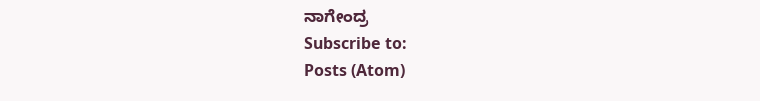ನಾಗೇಂದ್ರ
Subscribe to:
Posts (Atom)